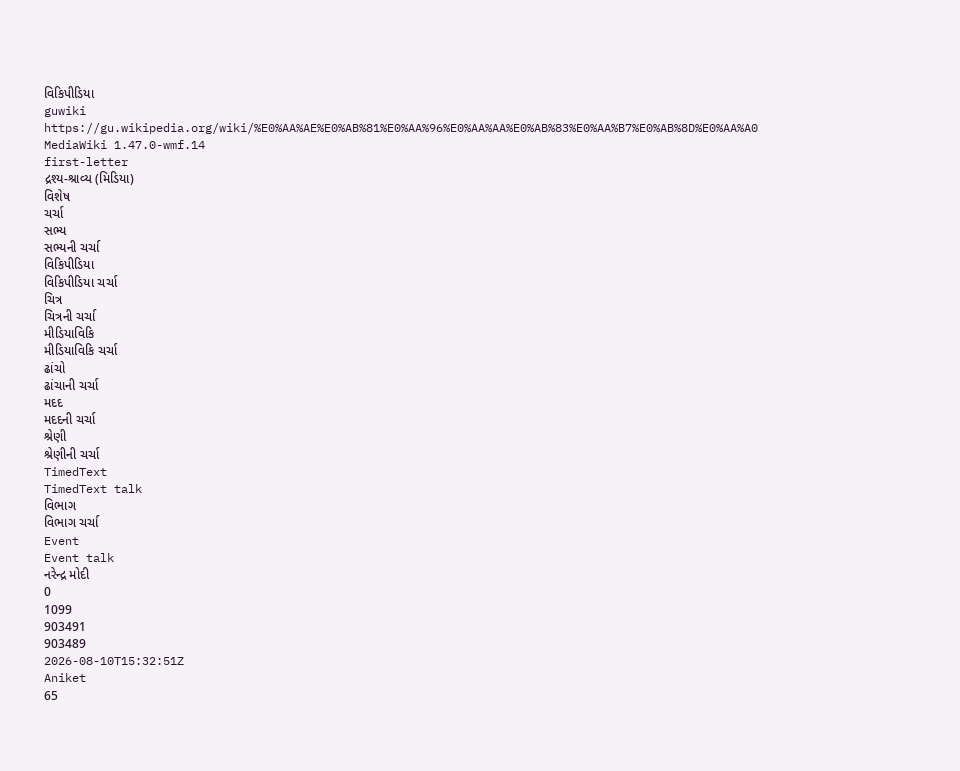વિકિપીડિયા
guwiki
https://gu.wikipedia.org/wiki/%E0%AA%AE%E0%AB%81%E0%AA%96%E0%AA%AA%E0%AB%83%E0%AA%B7%E0%AB%8D%E0%AA%A0
MediaWiki 1.47.0-wmf.14
first-letter
દ્રશ્ય-શ્રાવ્ય (મિડિયા)
વિશેષ
ચર્ચા
સભ્ય
સભ્યની ચર્ચા
વિકિપીડિયા
વિકિપીડિયા ચર્ચા
ચિત્ર
ચિત્રની ચર્ચા
મીડિયાવિકિ
મીડિયાવિકિ ચર્ચા
ઢાંચો
ઢાંચાની ચર્ચા
મદદ
મદદની ચર્ચા
શ્રેણી
શ્રેણીની ચર્ચા
TimedText
TimedText talk
વિભાગ
વિભાગ ચર્ચા
Event
Event talk
નરેન્દ્ર મોદી
0
1099
903491
903489
2026-08-10T15:32:51Z
Aniket
65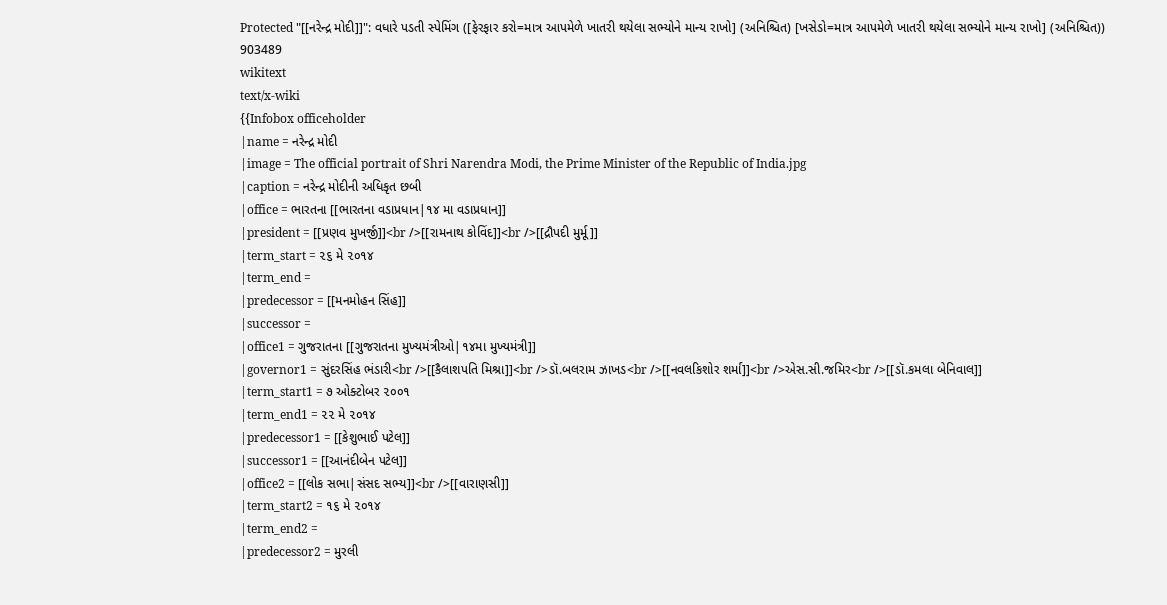Protected "[[નરેન્દ્ર મોદી]]": વધારે પડતી સ્પેમિંગ ([ફેરફાર કરો=માત્ર આપમેળે ખાતરી થયેલા સભ્યોને માન્ય રાખો] (અનિશ્ચિત) [ખસેડો=માત્ર આપમેળે ખાતરી થયેલા સભ્યોને માન્ય રાખો] (અનિશ્ચિત))
903489
wikitext
text/x-wiki
{{Infobox officeholder
|name = નરેન્દ્ર મોદી
|image = The official portrait of Shri Narendra Modi, the Prime Minister of the Republic of India.jpg
|caption = નરેન્દ્ર મોદીની અધિકૃત છબી
|office = ભારતના [[ભારતના વડાપ્રધાન|૧૪ મા વડાપ્રધાન]]
|president = [[પ્રણવ મુખર્જી]]<br />[[રામનાથ કોવિંદ]]<br />[[દ્રૌપદી મુર્મૂ]]
|term_start = ૨૬ મે ૨૦૧૪
|term_end =
|predecessor = [[મનમોહન સિંહ]]
|successor =
|office1 = ગુજરાતના [[ગુજરાતના મુખ્યમંત્રીઓ|૧૪મા મુખ્યમંત્રી]]
|governor1 = સુંદરસિંહ ભંડારી<br />[[કૈલાશપતિ મિશ્રા]]<br />ડૉ.બલરામ ઝાખડ<br />[[નવલકિશોર શર્મા]]<br />એસ.સી.જમિર<br />[[ડૉ.કમલા બેનિવાલ]]
|term_start1 = ૭ ઓક્ટોબર ૨૦૦૧
|term_end1 = ૨૨ મે ૨૦૧૪
|predecessor1 = [[કેશુભાઈ પટેલ]]
|successor1 = [[આનંદીબેન પટેલ]]
|office2 = [[લોક સભા|સંસદ સભ્ય]]<br />[[વારાણસી]]
|term_start2 = ૧૬ મે ૨૦૧૪
|term_end2 =
|predecessor2 = મુરલી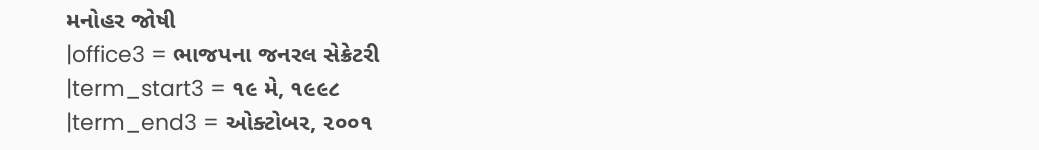મનોહર જોષી
|office3 = ભાજપના જનરલ સેક્રેટરી
|term_start3 = ૧૯ મે, ૧૯૯૮
|term_end3 = ઓક્ટોબર, ૨૦૦૧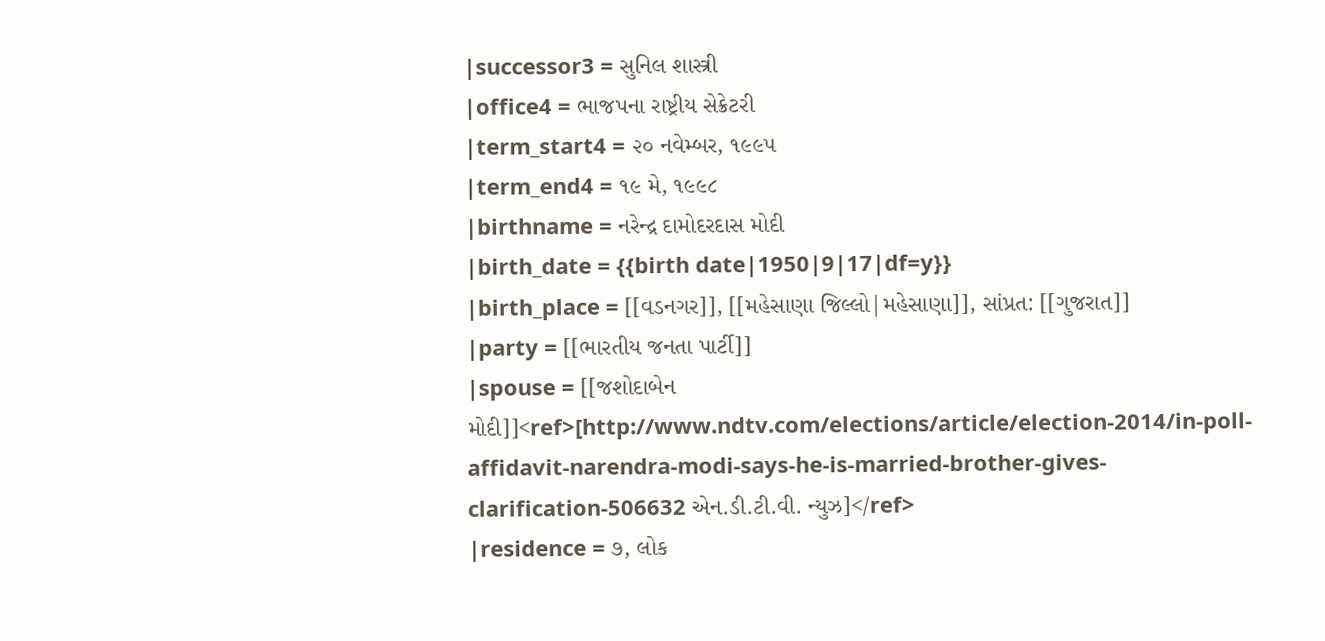|successor3 = સુનિલ શાસ્ત્રી
|office4 = ભાજપના રાષ્ટ્રીય સેક્રેટરી
|term_start4 = ૨૦ નવેમ્બર, ૧૯૯૫
|term_end4 = ૧૯ મે, ૧૯૯૮
|birthname = નરેન્દ્ર દામોદરદાસ મોદી
|birth_date = {{birth date|1950|9|17|df=y}}
|birth_place = [[વડનગર]], [[મહેસાણા જિલ્લો|મહેસાણા]], સાંપ્રત: [[ગુજરાત]]
|party = [[ભારતીય જનતા પાર્ટી]]
|spouse = [[જશોદાબેન મોદી]]<ref>[http://www.ndtv.com/elections/article/election-2014/in-poll-affidavit-narendra-modi-says-he-is-married-brother-gives-clarification-506632 એન.ડી.ટી.વી. ન્યુઝ]</ref>
|residence = ૭, લોક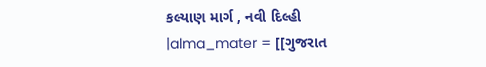કલ્યાણ માર્ગ , નવી દિલ્હી
|alma_mater = [[ગુજરાત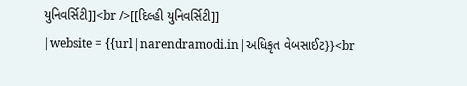યુનિવર્સિટી]]<br />[[દિલ્હી યુનિવર્સિટી]]
|website = {{url|narendramodi.in|અધિકૃત વેબસાઈટ}}<br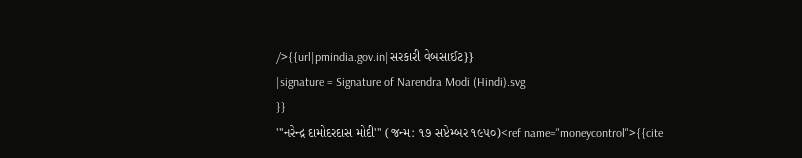/>{{url|pmindia.gov.in|સરકારી વેબસાઈટ}}
|signature = Signature of Narendra Modi (Hindi).svg
}}
'''નરેન્દ્ર દામોદરદાસ મોદી''' (જન્મ: ૧૭ સપ્ટેમ્બર ૧૯૫૦)<ref name="moneycontrol">{{cite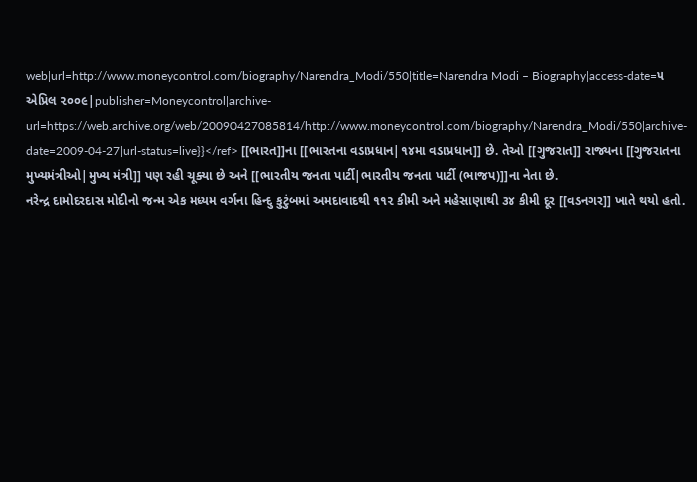web|url=http://www.moneycontrol.com/biography/Narendra_Modi/550|title=Narendra Modi – Biography|access-date=૫ એપ્રિલ ૨૦૦૯|publisher=Moneycontrol|archive-url=https://web.archive.org/web/20090427085814/http://www.moneycontrol.com/biography/Narendra_Modi/550|archive-date=2009-04-27|url-status=live}}</ref> [[ભારત]]ના [[ભારતના વડાપ્રધાન|૧૪મા વડાપ્રધાન]] છે. તેઓ [[ગુજરાત]] રાજ્યના [[ગુજરાતના મુખ્યમંત્રીઓ|મુખ્ય મંત્રી]] પણ રહી ચૂક્યા છે અને [[ભારતીય જનતા પાર્ટી|ભારતીય જનતા પાર્ટી (ભાજપ)]]ના નેતા છે.
નરેન્દ્ર દામોદરદાસ મોદીનો જન્મ એક મધ્યમ વર્ગના હિન્દુ કુટુંબમાં અમદાવાદથી ૧૧૨ કીમી અને મહેસાણાથી ૩૪ કીમી દૂર [[વડનગર]] ખાતે થયો હતો.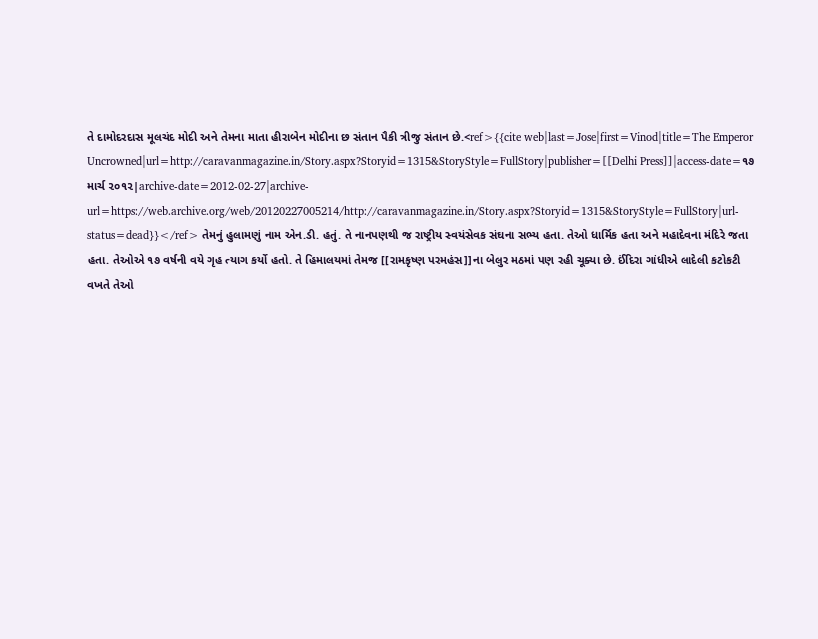તે દામોદરદાસ મૂલચંદ મોદી અને તેમના માતા હીરાબેન મોદીના છ સંતાન પૈકી ત્રીજુ સંતાન છે.<ref>{{cite web|last=Jose|first=Vinod|title=The Emperor Uncrowned|url=http://caravanmagazine.in/Story.aspx?Storyid=1315&StoryStyle=FullStory|publisher=[[Delhi Press]]|access-date=૧૭ માર્ચ ૨૦૧૨|archive-date=2012-02-27|archive-url=https://web.archive.org/web/20120227005214/http://caravanmagazine.in/Story.aspx?Storyid=1315&StoryStyle=FullStory|url-status=dead}}</ref> તેમનું હુલામણું નામ એન.ડી. હતું. તે નાનપણથી જ રાષ્ટ્રીય સ્વયંસેવક સંઘના સભ્ય હતા. તેઓ ધાર્મિક હતા અને મહાદેવના મંદિરે જતા હતા. તેઓએ ૧૭ વર્ષની વયે ગૃહ ત્યાગ કર્યો હતો. તે હિમાલયમાં તેમજ [[રામકૃષ્ણ પરમહંસ]]ના બેલુર મઠમાં પણ રહી ચૂક્યા છે. ઈંદિરા ગાંધીએ લાદેલી કટોકટી વખતે તેઓ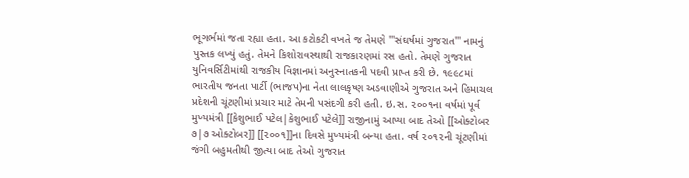ભૂગર્ભમાં જતા રહ્યા હતા. આ કટોકટી વખતે જ તેમણે '''સંઘર્ષમાં ગુજરાત''' નામનું પુસ્તક લખ્યું હતું. તેમને કિશોરાવસ્થાથી રાજકારણમાં રસ હતો. તેમણે ગુજરાત યુનિવર્સિટીમાંથી રાજકીય વિજ્ઞાનમાં અનુસ્નાતકની પદવી પ્રાપ્ત કરી છે. ૧૯૯૮માં ભારતીય જનતા પાર્ટી (ભાજપ)ના નેતા લાલકૃષ્ણ અડવાણીએ ગુજરાત અને હિમાચલ પ્રદેશની ચૂંટણીમાં પ્રચાર માટે તેમની પસંદગી કરી હતી. ઇ.સ. ૨૦૦૧ના વર્ષમાં પૂર્વ મુખ્યમંત્રી [[કેશુભાઈ પટેલ|કેશુભાઈ પટેલે]] રાજીનામું આપ્યા બાદ તેઓ [[ઓક્ટોબર ૭|૭ ઓક્ટોબર]] [[૨૦૦૧]]ના દિવસે મુખ્યમંત્રી બન્યા હતા. વર્ષ ૨૦૧૨ની ચૂંટણીમાં જંગી બહુમતીથી જીત્યા બાદ તેઓ ગુજરાત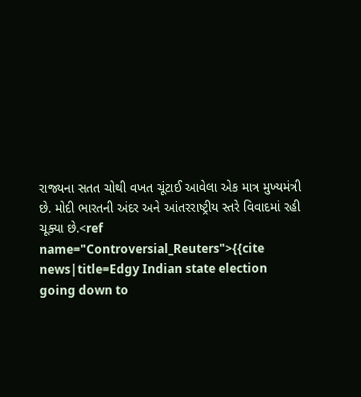રાજ્યના સતત ચોથી વખત ચૂંટાઈ આવેલા એક માત્ર મુખ્યમંત્રી છે. મોદી ભારતની અંદર અને આંતરરાષ્ટ્રીય સ્તરે વિવાદમાં રહી ચૂક્યા છે.<ref name="Controversial_Reuters">{{cite news|title=Edgy Indian state election going down to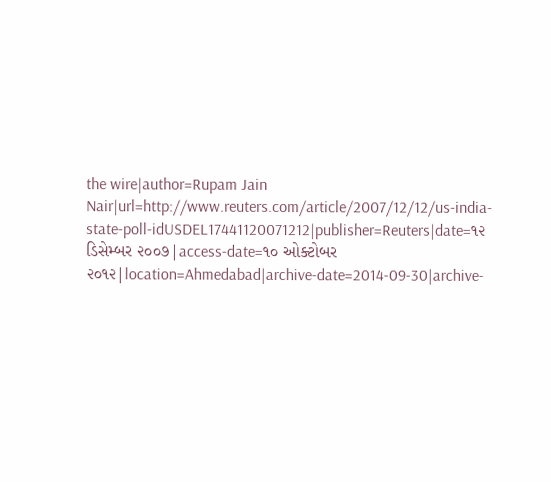the wire|author=Rupam Jain Nair|url=http://www.reuters.com/article/2007/12/12/us-india-state-poll-idUSDEL17441120071212|publisher=Reuters|date=૧૨ ડિસેમ્બર ૨૦૦૭|access-date=૧૦ ઓક્ટોબર ૨૦૧૨|location=Ahmedabad|archive-date=2014-09-30|archive-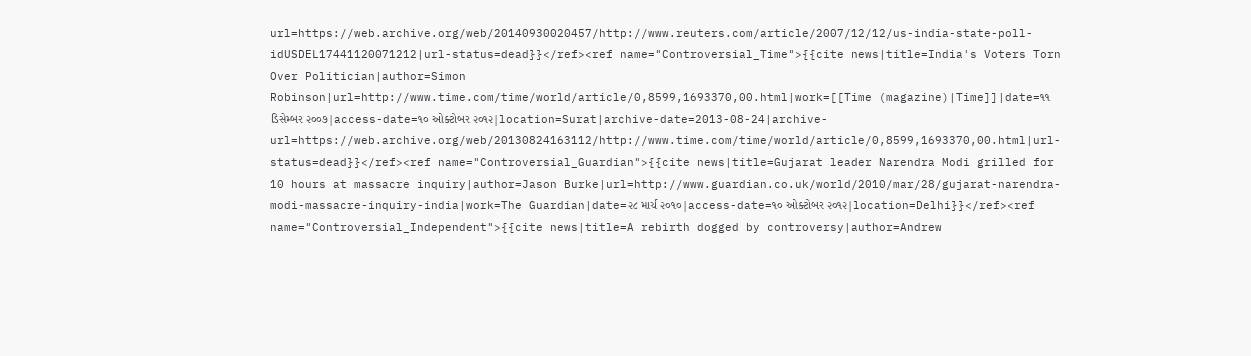url=https://web.archive.org/web/20140930020457/http://www.reuters.com/article/2007/12/12/us-india-state-poll-idUSDEL17441120071212|url-status=dead}}</ref><ref name="Controversial_Time">{{cite news|title=India's Voters Torn Over Politician|author=Simon Robinson|url=http://www.time.com/time/world/article/0,8599,1693370,00.html|work=[[Time (magazine)|Time]]|date=૧૧ ડિસેમ્બર ૨૦૦૭|access-date=૧૦ ઓક્ટોબર ૨૦૧૨|location=Surat|archive-date=2013-08-24|archive-url=https://web.archive.org/web/20130824163112/http://www.time.com/time/world/article/0,8599,1693370,00.html|url-status=dead}}</ref><ref name="Controversial_Guardian">{{cite news|title=Gujarat leader Narendra Modi grilled for 10 hours at massacre inquiry|author=Jason Burke|url=http://www.guardian.co.uk/world/2010/mar/28/gujarat-narendra-modi-massacre-inquiry-india|work=The Guardian|date=૨૮ માર્ચ ૨૦૧૦|access-date=૧૦ ઓક્ટોબર ૨૦૧૨|location=Delhi}}</ref><ref name="Controversial_Independent">{{cite news|title=A rebirth dogged by controversy|author=Andrew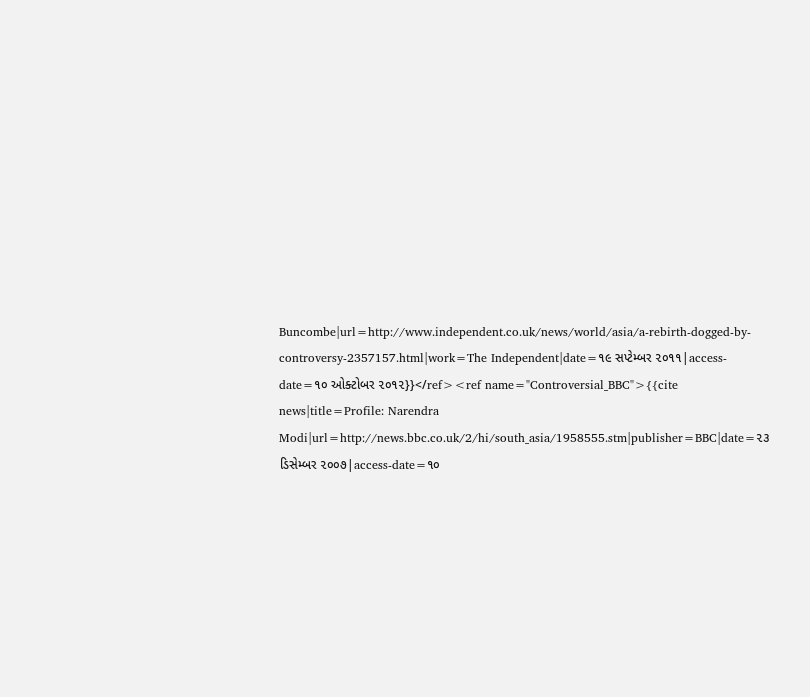Buncombe|url=http://www.independent.co.uk/news/world/asia/a-rebirth-dogged-by-controversy-2357157.html|work=The Independent|date=૧૯ સપ્ટેમ્બર ૨૦૧૧|access-date=૧૦ ઓક્ટોબર ૨૦૧૨}}</ref><ref name="Controversial_BBC">{{cite news|title=Profile: Narendra Modi|url=http://news.bbc.co.uk/2/hi/south_asia/1958555.stm|publisher=BBC|date=૨૩ ડિસેમ્બર ૨૦૦૭|access-date=૧૦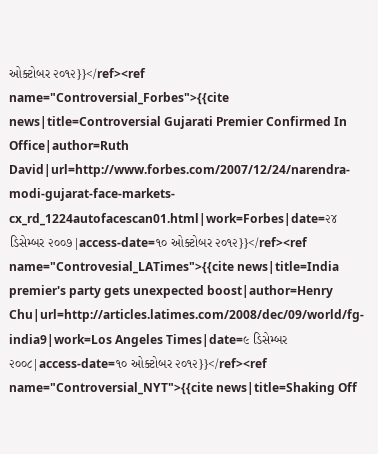ઓક્ટોબર ૨૦૧૨}}</ref><ref name="Controversial_Forbes">{{cite news|title=Controversial Gujarati Premier Confirmed In Office|author=Ruth David|url=http://www.forbes.com/2007/12/24/narendra-modi-gujarat-face-markets-cx_rd_1224autofacescan01.html|work=Forbes|date=૨૪ ડિસેમ્બર ૨૦૦૭|access-date=૧૦ ઓક્ટોબર ૨૦૧૨}}</ref><ref name="Controvesial_LATimes">{{cite news|title=India premier's party gets unexpected boost|author=Henry Chu|url=http://articles.latimes.com/2008/dec/09/world/fg-india9|work=Los Angeles Times|date=૯ ડિસેમ્બર ૨૦૦૮|access-date=૧૦ ઓક્ટોબર ૨૦૧૨}}</ref><ref name="Controversial_NYT">{{cite news|title=Shaking Off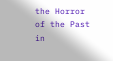the Horror of the Past in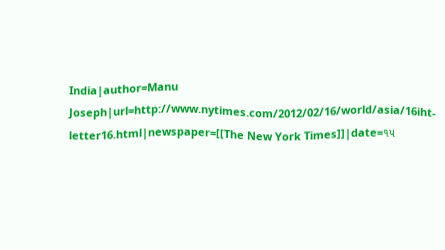India|author=Manu Joseph|url=http://www.nytimes.com/2012/02/16/world/asia/16iht-letter16.html|newspaper=[[The New York Times]]|date=૧૫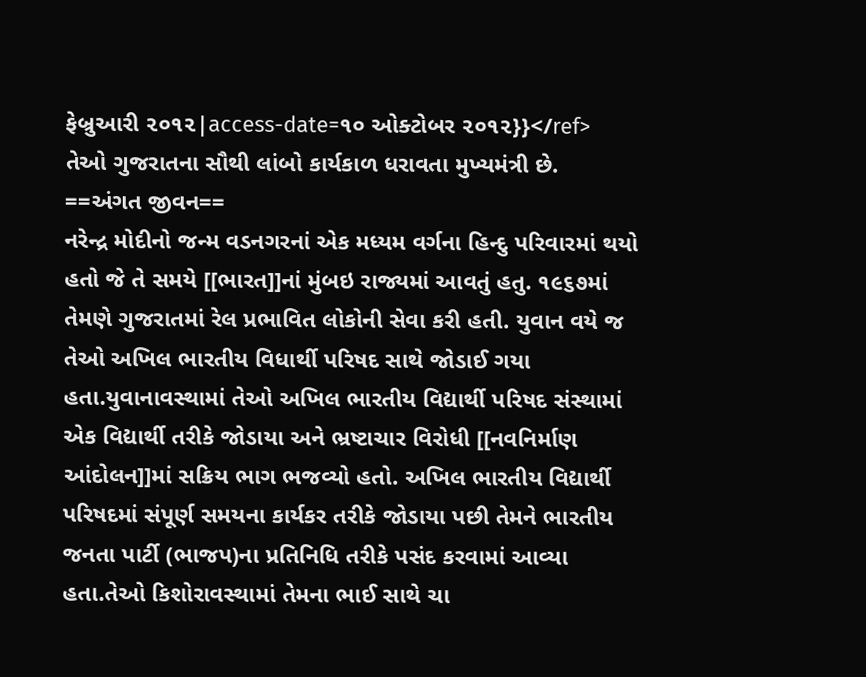ફેબ્રુઆરી ૨૦૧૨|access-date=૧૦ ઓક્ટોબર ૨૦૧૨}}</ref>
તેઓ ગુજરાતના સૌથી લાંબો કાર્યકાળ ધરાવતા મુખ્યમંત્રી છે.
==અંગત જીવન==
નરેન્દ્ર મોદીનો જન્મ વડનગરનાં એક મધ્યમ વર્ગના હિન્દુ પરિવારમાં થયો હતો જે તે સમયે [[ભારત]]નાં મુંબઇ રાજ્યમાં આવતું હતુ. ૧૯૬૭માં તેમણે ગુજરાતમાં રેલ પ્રભાવિત લોકોની સેવા કરી હતી. યુવાન વયે જ તેઓ અખિલ ભારતીય વિધાર્થી પરિષદ સાથે જોડાઈ ગયા હતા.યુવાનાવસ્થામાં તેઓ અખિલ ભારતીય વિદ્યાર્થી પરિષદ સંસ્થામાં એક વિદ્યાર્થી તરીકે જોડાયા અને ભ્રષ્ટાચાર વિરોધી [[નવનિર્માણ આંદોલન]]માં સક્રિય ભાગ ભજવ્યો હતો. અખિલ ભારતીય વિદ્યાર્થી પરિષદમાં સંપૂર્ણ સમયના કાર્યકર તરીકે જોડાયા પછી તેમને ભારતીય જનતા પાર્ટી (ભાજપ)ના પ્રતિનિધિ તરીકે પસંદ કરવામાં આવ્યા હતા.તેઓ કિશોરાવસ્થામાં તેમના ભાઈ સાથે ચા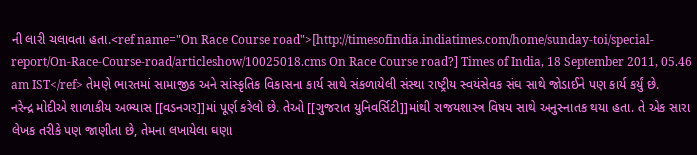ની લારી ચલાવતા હતા.<ref name="On Race Course road">[http://timesofindia.indiatimes.com/home/sunday-toi/special-report/On-Race-Course-road/articleshow/10025018.cms On Race Course road?] Times of India, 18 September 2011, 05.46 am IST</ref> તેમણે ભારતમાં સામાજીક અને સાંસ્કૃતિક વિકાસના કાર્ય સાથે સંકળાયેલી સંસ્થા રાષ્ટ્રીય સ્વયંસેવક સંઘ સાથે જોડાઈને પણ કાર્ય કર્યું છે.
નરેન્દ્ર મોદીએ શાળાકીય અભ્યાસ [[વડનગર]]માં પૂર્ણ કરેલો છે. તેઓ [[ગુજરાત યુનિવર્સિટી]]માંથી રાજયશાસ્ત્ર વિષય સાથે અનુસ્નાતક થયા હતા. તે એક સારા લેખક તરીકે પણ જાણીતા છે, તેમના લખાયેલા ઘણા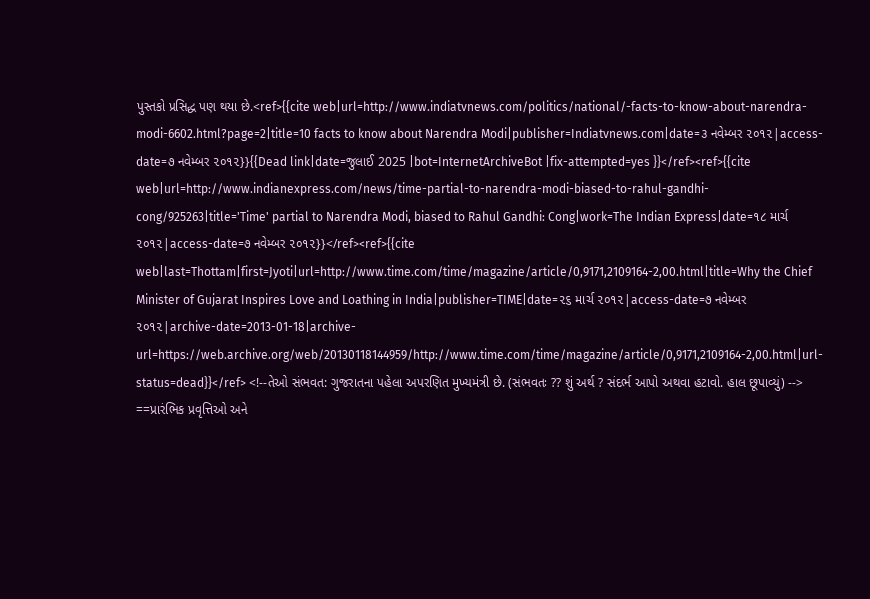પુસ્તકો પ્રસિદ્ધ પણ થયા છે.<ref>{{cite web|url=http://www.indiatvnews.com/politics/national/-facts-to-know-about-narendra-modi-6602.html?page=2|title=10 facts to know about Narendra Modi|publisher=Indiatvnews.com|date=૩ નવેમ્બર ૨૦૧૨|access-date=૭ નવેમ્બર ૨૦૧૨}}{{Dead link|date=જુલાઈ 2025 |bot=InternetArchiveBot |fix-attempted=yes }}</ref><ref>{{cite web|url=http://www.indianexpress.com/news/time-partial-to-narendra-modi-biased-to-rahul-gandhi-cong/925263|title='Time' partial to Narendra Modi, biased to Rahul Gandhi: Cong|work=The Indian Express|date=૧૮ માર્ચ ૨૦૧૨|access-date=૭ નવેમ્બર ૨૦૧૨}}</ref><ref>{{cite web|last=Thottam|first=Jyoti|url=http://www.time.com/time/magazine/article/0,9171,2109164-2,00.html|title=Why the Chief Minister of Gujarat Inspires Love and Loathing in India|publisher=TIME|date=૨૬ માર્ચ ૨૦૧૨|access-date=૭ નવેમ્બર ૨૦૧૨|archive-date=2013-01-18|archive-url=https://web.archive.org/web/20130118144959/http://www.time.com/time/magazine/article/0,9171,2109164-2,00.html|url-status=dead}}</ref> <!--તેઓ સંભવત: ગુજરાતના પહેલા અપરણિત મુખ્યમંત્રી છે. (સંભવતઃ ?? શું અર્થ ? સંદર્ભ આપો અથવા હટાવો. હાલ છૂપાવ્યું) -->
==પ્રારંભિક પ્રવૃત્તિઓ અને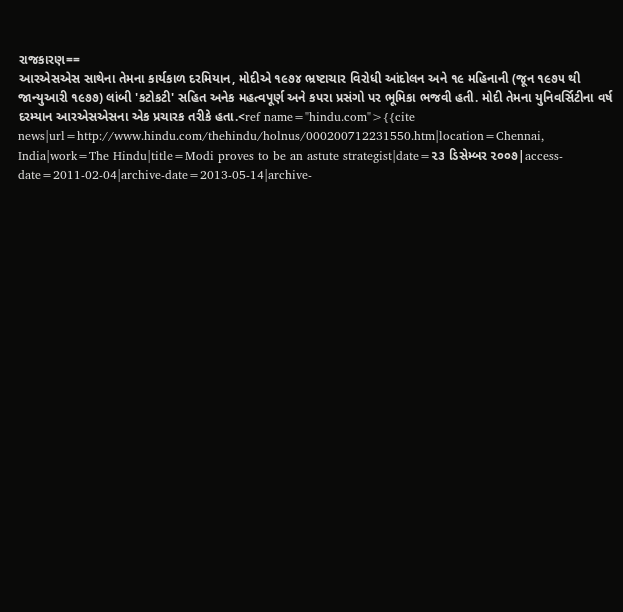રાજકારણ==
આરએસએસ સાથેના તેમના કાર્યકાળ દરમિયાન, મોદીએ ૧૯૭૪ ભ્રષ્ટાચાર વિરોધી આંદોલન અને ૧૯ મહિનાની (જૂન ૧૯૭૫ થી જાન્યુઆરી ૧૯૭૭) લાંબી 'કટોકટી' સહિત અનેક મહત્વપૂર્ણ અને કપરા પ્રસંગો પર ભૂમિકા ભજવી હતી. મોદી તેમના યુનિવર્સિટીના વર્ષ દરમ્યાન આરએસએસના એક પ્રચારક તરીકે હતા.<ref name="hindu.com">{{cite news|url=http://www.hindu.com/thehindu/holnus/000200712231550.htm|location=Chennai, India|work=The Hindu|title=Modi proves to be an astute strategist|date=૨૩ ડિસેમ્બર ૨૦૦૭|access-date=2011-02-04|archive-date=2013-05-14|archive-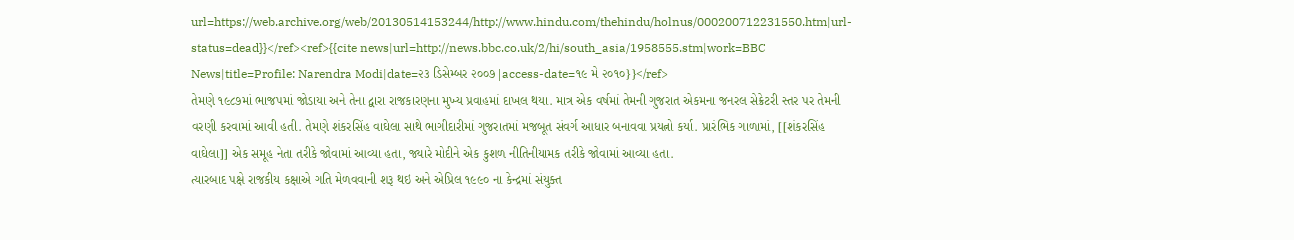url=https://web.archive.org/web/20130514153244/http://www.hindu.com/thehindu/holnus/000200712231550.htm|url-status=dead}}</ref><ref>{{cite news|url=http://news.bbc.co.uk/2/hi/south_asia/1958555.stm|work=BBC News|title=Profile: Narendra Modi|date=૨૩ ડિસેમ્બર ૨૦૦૭|access-date=૧૯ મે ૨૦૧૦}}</ref>
તેમણે ૧૯૮૭માં ભાજપમાં જોડાયા અને તેના દ્વારા રાજકારણના મુખ્ય પ્રવાહમાં દાખલ થયા. માત્ર એક વર્ષમાં તેમની ગુજરાત એકમના જનરલ સેક્રેટરી સ્તર પર તેમની વરણી કરવામાં આવી હતી. તેમણે શંકરસિંહ વાઘેલા સાથે ભાગીદારીમાં ગુજરાતમાં મજબૂત સંવર્ગ આધાર બનાવવા પ્રયત્નો કર્યા. પ્રારંભિક ગાળામાં, [[શંકરસિંહ વાઘેલા]] એક સમૂહ નેતા તરીકે જોવામાં આવ્યા હતા, જ્યારે મોદીને એક કુશળ નીતિનીયામક તરીકે જોવામાં આવ્યા હતા.
ત્યારબાદ પક્ષે રાજકીય કક્ષાએ ગતિ મેળવવાની શરૂ થઇ અને એપ્રિલ ૧૯૯૦ ના કેન્દ્રમાં સંયુક્ત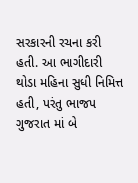સરકારની રચના કરી હતી. આ ભાગીદારી થોડા મહિના સુધી નિમિત્ત હતી, પરંતુ ભાજપ ગુજરાત માં બે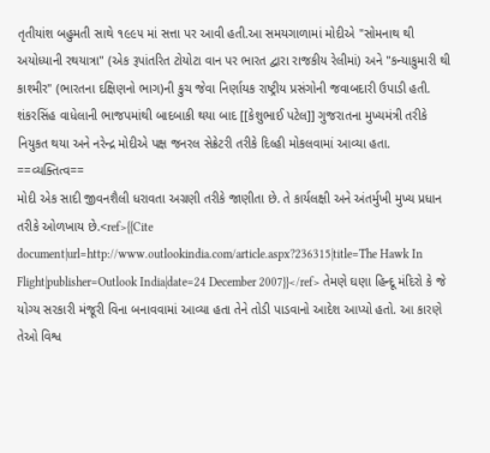તૃતીયાંશ બહુમતી સાથે ૧૯૯૫ માં સત્તા પર આવી હતી.આ સમયગાળામાં મોદીએ "સોમનાથ થી અયોધ્યાની રથયાત્રા" (એક રૂપાંતરિત ટોયોટા વાન પર ભારત દ્વારા રાજકીય રેલીમાં) અને "કન્યાકુમારી થી કાશ્મીર" (ભારતના દક્ષિણનો ભાગ)ની કુચ જેવા નિર્ણાયક રાષ્ટ્રીય પ્રસંગોની જવાબદારી ઉપાડી હતી.
શંકરસિંહ વાધેલાની ભાજપમાંથી બાદબાકી થયા બાદ [[કેશુભાઈ પટેલ]] ગુજરાતના મુખ્યમંત્રી તરીકે નિયુકત થયા અને નરેન્દ્ર મોદીએ પક્ષ જનરલ સેક્રેટરી તરીકે દિલ્હી મોકલવામાં આવ્યા હતા.
==વ્યક્તિત્વ==
મોદી એક સાદી જીવનશૈલી ધરાવતા અગ્રણી તરીકે જાણીતા છે. તે કાર્યલક્ષી અને અંતર્મુખી મુખ્ય પ્રધાન તરીકે ઓળખાય છે.<ref>{{Cite document|url=http://www.outlookindia.com/article.aspx?236315|title=The Hawk In Flight|publisher=Outlook India|date=24 December 2007}}</ref> તેમણે ઘણા હિન્દૂ મંદિરો કે જે યોગ્ય સરકારી મંજૂરી વિના બનાવવામાં આવ્યા હતા તેને તોડી પાડવાનો આદેશ આપ્યો હતો. આ કારણે તેઓ વિશ્વ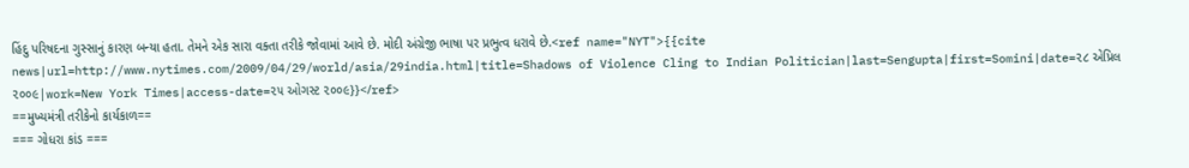હિંદુ પરિષદના ગુસ્સાનું કારણ બન્યા હતા. તેમને એક સારા વક્તા તરીકે જોવામાં આવે છે. મોદી અંગ્રેજી ભાષા પર પ્રભુત્વ ધરાવે છે.<ref name="NYT">{{cite news|url=http://www.nytimes.com/2009/04/29/world/asia/29india.html|title=Shadows of Violence Cling to Indian Politician|last=Sengupta|first=Somini|date=૨૮ એપ્રિલ ૨૦૦૯|work=New York Times|access-date=૨૫ ઓગસ્ટ ૨૦૦૯}}</ref>
==મુખ્યમંત્રી તરીકેનો કાર્યકાળ==
=== ગોધરા કાંડ ===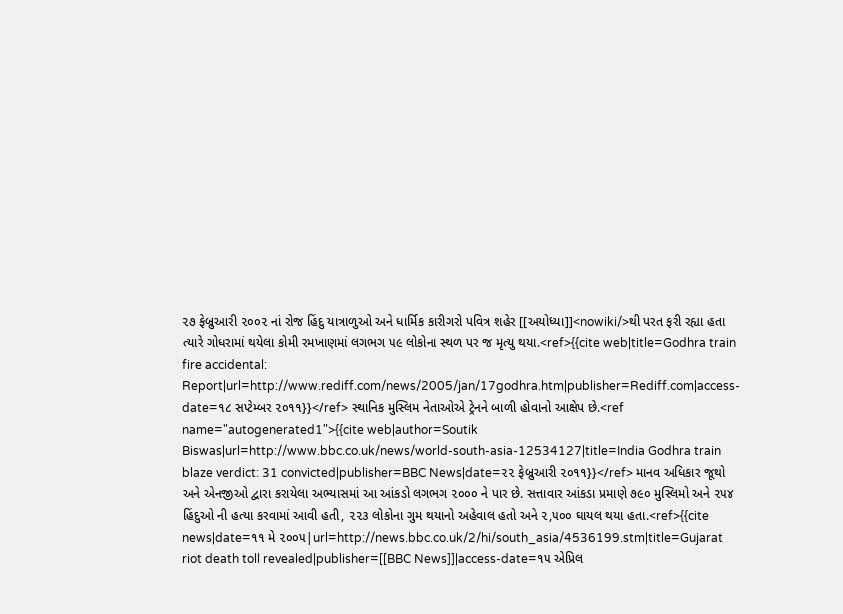૨૭ ફેબ્રુઆરી ૨૦૦૨ નાં રોજ હિંદુ યાત્રાળુઓ અને ધાર્મિક કારીગરો પવિત્ર શહેર [[અયોધ્યા]]<nowiki/>થી પરત ફરી રહ્યા હતા ત્યારે ગોધરામાં થયેલા કોમી રમખાણમાં લગભગ ૫૯ લોકોના સ્થળ પર જ મૃત્યુ થયા.<ref>{{cite web|title=Godhra train fire accidental: Report|url=http://www.rediff.com/news/2005/jan/17godhra.htm|publisher=Rediff.com|access-date=૧૮ સપ્ટેમ્બર ૨૦૧૧}}</ref> સ્થાનિક મુસ્લિમ નેતાઓએ ટ્રેનને બાળી હોવાનો આક્ષેપ છે.<ref name="autogenerated1">{{cite web|author=Soutik Biswas|url=http://www.bbc.co.uk/news/world-south-asia-12534127|title=India Godhra train blaze verdict: 31 convicted|publisher=BBC News|date=૨૨ ફેબ્રુઆરી ૨૦૧૧}}</ref> માનવ અધિકાર જૂથો અને એનજીઓ દ્વારા કરાયેલા અભ્યાસમાં આ આંકડો લગભગ ૨૦૦૦ ને પાર છે. સત્તાવાર આંકડા પ્રમાણે ૭૯૦ મુસ્લિમો અને ૨૫૪ હિંદુઓ ની હત્યા કરવામાં આવી હતી, ૨૨૩ લોકોના ગુમ થયાનો અહેવાલ હતો અને ૨,૫૦૦ ઘાયલ થયા હતા.<ref>{{cite news|date=૧૧ મે ૨૦૦૫|url=http://news.bbc.co.uk/2/hi/south_asia/4536199.stm|title=Gujarat riot death toll revealed|publisher=[[BBC News]]|access-date=૧૫ એપ્રિલ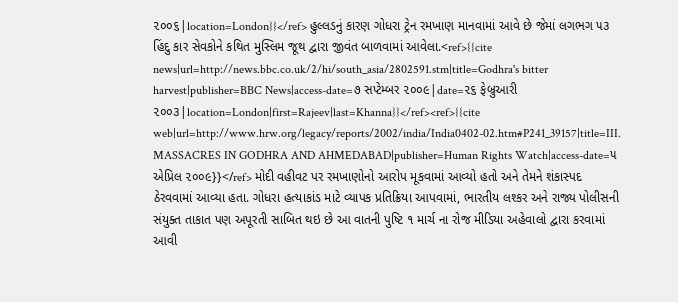૨૦૦૬|location=London}}</ref> હુલ્લડનું કારણ ગોધરા ટ્રેન રમખાણ માનવામાં આવે છે જેમાં લગભગ ૫૩ હિંદુ કાર સેવકોને કથિત મુસ્લિમ જૂથ દ્વારા જીવંત બાળવામાં આવેલા.<ref>{{cite news|url=http://news.bbc.co.uk/2/hi/south_asia/2802591.stm|title=Godhra's bitter harvest|publisher=BBC News|access-date=૭ સપ્ટેમ્બર ૨૦૦૯|date=૨૬ ફેબ્રુઆરી ૨૦૦૩|location=London|first=Rajeev|last=Khanna}}</ref><ref>{{cite web|url=http://www.hrw.org/legacy/reports/2002/india/India0402-02.htm#P241_39157|title=III. MASSACRES IN GODHRA AND AHMEDABAD|publisher=Human Rights Watch|access-date=૫ એપ્રિલ ૨૦૦૯}}</ref> મોદી વહીવટ પર રમખાણોનો આરોપ મૂકવામાં આવ્યો હતો અને તેમને શંકાસ્પદ ઠેરવવામાં આવ્યા હતા. ગોધરા હત્યાકાંડ માટે વ્યાપક પ્રતિક્રિયા આપવામાં, ભારતીય લશ્કર અને રાજ્ય પોલીસની સંયુક્ત તાકાત પણ અપૂરતી સાબિત થઇ છે આ વાતની પુષ્ટિ ૧ માર્ચ ના રોજ મીડિયા અહેવાલો દ્વારા કરવામાં આવી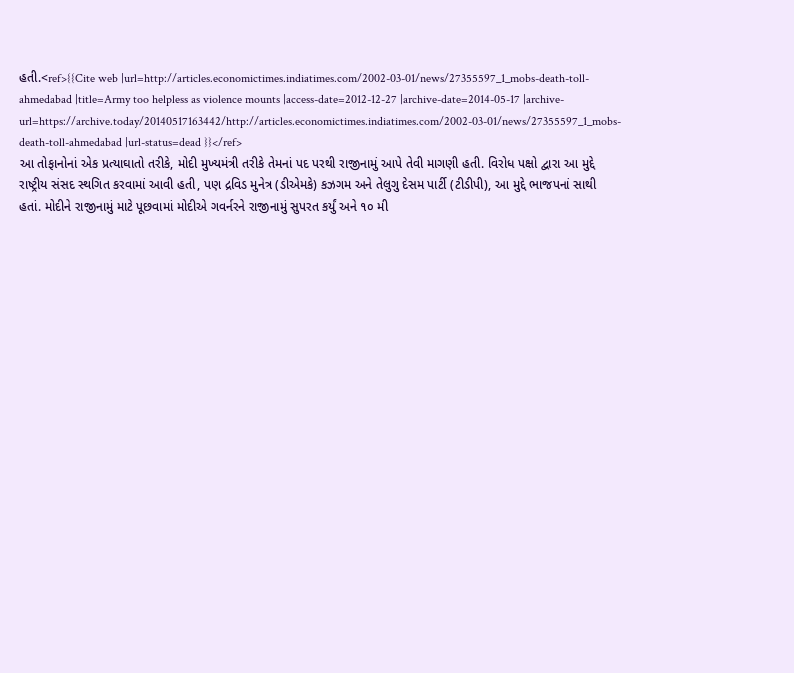હતી.<ref>{{Cite web |url=http://articles.economictimes.indiatimes.com/2002-03-01/news/27355597_1_mobs-death-toll-ahmedabad |title=Army too helpless as violence mounts |access-date=2012-12-27 |archive-date=2014-05-17 |archive-url=https://archive.today/20140517163442/http://articles.economictimes.indiatimes.com/2002-03-01/news/27355597_1_mobs-death-toll-ahmedabad |url-status=dead }}</ref>
આ તોફાનોનાં એક પ્રત્યાઘાતો તરીકે, મોદી મુખ્યમંત્રી તરીકે તેમનાં પદ પરથી રાજીનામું આપે તેવી માગણી હતી. વિરોધ પક્ષો દ્વારા આ મુદ્દે રાષ્ટ્રીય સંસદ સ્થગિત કરવામાં આવી હતી, પણ દ્રવિડ મુનેત્ર (ડીએમકે) કઝગમ અને તેલુગુ દેસમ પાર્ટી (ટીડીપી), આ મુદ્દે ભાજપનાં સાથી હતાં. મોદીને રાજીનામું માટે પૂછવામાં મોદીએ ગવર્નરને રાજીનામું સુપરત કર્યું અને ૧૦ મી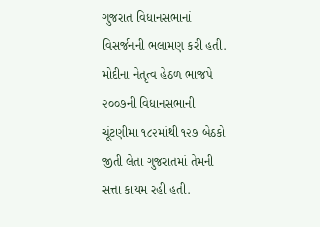ગુજરાત વિધાનસભાનાં વિસર્જનની ભલામણ કરી હતી. મોદીના નેતૃત્વ હેઠળ ભાજપે ૨૦૦૭ની વિધાનસભાની ચૂંટણીમા ૧૮૨માંથી ૧૨૭ બેઠકો જીતી લેતા ગુજરાતમાં તેમની સત્તા કાયમ રહી હતી.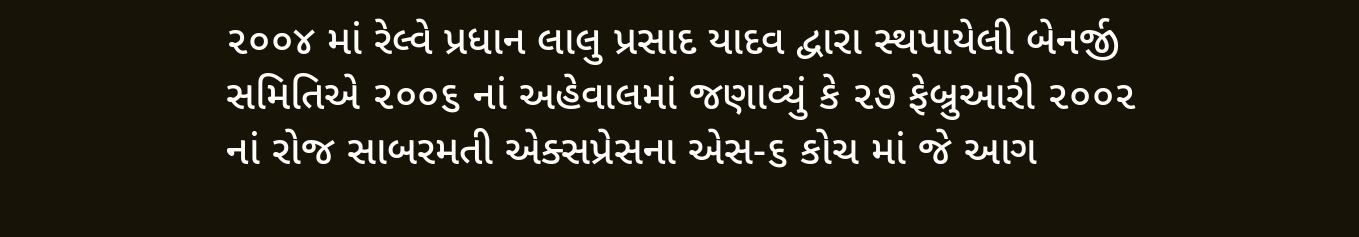૨૦૦૪ માં રેલ્વે પ્રધાન લાલુ પ્રસાદ યાદવ દ્વારા સ્થપાયેલી બેનર્જી સમિતિએ ૨૦૦૬ નાં અહેવાલમાં જણાવ્યું કે ૨૭ ફેબ્રુઆરી ૨૦૦૨ નાં રોજ સાબરમતી એક્સપ્રેસના એસ-૬ કોચ માં જે આગ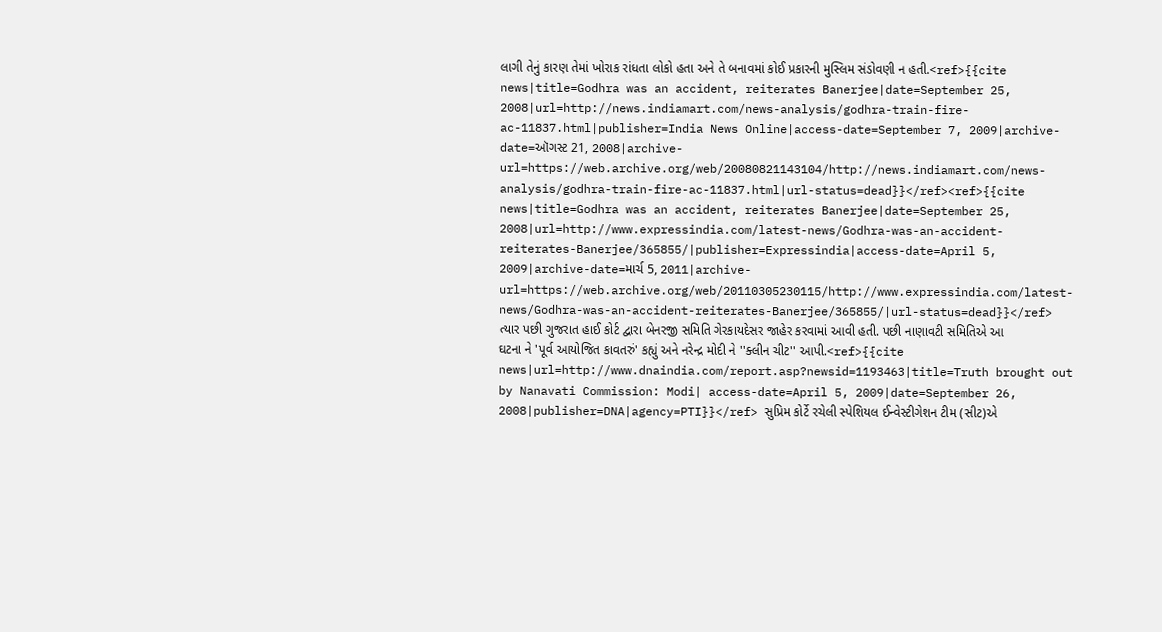લાગી તેનું કારણ તેમાં ખોરાક રાંધતા લોકો હતા અને તે બનાવમાં કોઈ પ્રકારની મુસ્લિમ સંડોવણી ન હતી.<ref>{{cite news|title=Godhra was an accident, reiterates Banerjee|date=September 25, 2008|url=http://news.indiamart.com/news-analysis/godhra-train-fire-ac-11837.html|publisher=India News Online|access-date=September 7, 2009|archive-date=ઑગસ્ટ 21, 2008|archive-url=https://web.archive.org/web/20080821143104/http://news.indiamart.com/news-analysis/godhra-train-fire-ac-11837.html|url-status=dead}}</ref><ref>{{cite news|title=Godhra was an accident, reiterates Banerjee|date=September 25, 2008|url=http://www.expressindia.com/latest-news/Godhra-was-an-accident-reiterates-Banerjee/365855/|publisher=Expressindia|access-date=April 5, 2009|archive-date=માર્ચ 5, 2011|archive-url=https://web.archive.org/web/20110305230115/http://www.expressindia.com/latest-news/Godhra-was-an-accident-reiterates-Banerjee/365855/|url-status=dead}}</ref> ત્યાર પછી ગુજરાત હાઈ કોર્ટ દ્વારા બેનરજી સમિતિ ગેરકાયદેસર જાહેર કરવામાં આવી હતી. પછી નાણાવટી સમિતિએ આ ઘટના ને 'પૂર્વ આયોજિત કાવતરું' કહ્યું અને નરેન્દ્ર મોદી ને ''ક્લીન ચીટ'' આપી.<ref>{{cite news|url=http://www.dnaindia.com/report.asp?newsid=1193463|title=Truth brought out by Nanavati Commission: Modi| access-date=April 5, 2009|date=September 26, 2008|publisher=DNA|agency=PTI}}</ref> સુપ્રિમ કોર્ટે રચેલી સ્પેશિયલ ઈન્વેસ્ટીગેશન ટીમ (સીટ)એ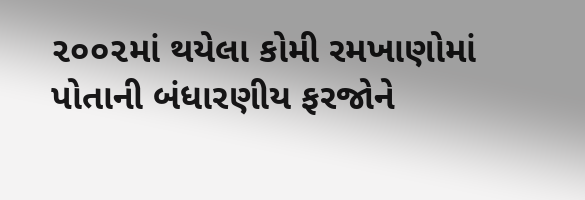૨૦૦૨માં થયેલા કોમી રમખાણોમાં પોતાની બંધારણીય ફરજોને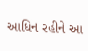આધિન રહીને આ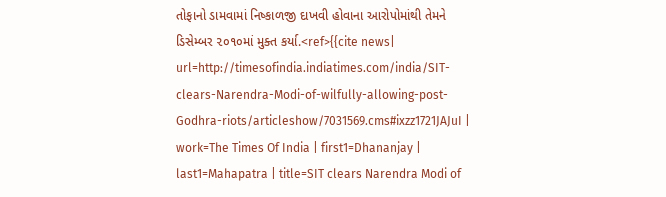તોફાનો ડામવામાં નિષ્કાળજી દાખવી હોવાના આરોપોમાંથી તેમને ડિસેમ્બર ૨૦૧૦માં મુક્ત કર્યા.<ref>{{cite news| url=http://timesofindia.indiatimes.com/india/SIT-clears-Narendra-Modi-of-wilfully-allowing-post-Godhra-riots/articleshow/7031569.cms#ixzz1721JAJuI | work=The Times Of India | first1=Dhananjay | last1=Mahapatra | title=SIT clears Narendra Modi of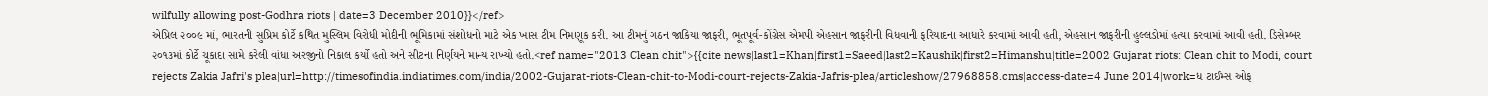wilfully allowing post-Godhra riots | date=3 December 2010}}</ref>
એપ્રિલ ૨૦૦૯ માં, ભારતની સુપ્રિમ કોર્ટે કથિત મુસ્લિમ વિરોધી મોદીની ભૂમિકામાં સંશોધનો માટે એક ખાસ ટીમ નિમણૂક કરી. આ ટીમનું ગઠન જાકિયા જાફરી, ભૂતપૂર્વ-કોંગ્રેસ એમપી એહસાન જાફરીની વિધવાની ફરિયાદના આધારે કરવામાં આવી હતી, એહસાન જાફરીની હુલ્લડોમાં હત્યા કરવામાં આવી હતી. ડિસેમ્બર ૨૦૧૩માં કોર્ટે ચૂકાદા સામે કરેલી વાંધા અરજીનો નિકાલ કર્યો હતો અને સીટના નિર્ણયને માન્ય રાખ્યો હતો.<ref name="2013 Clean chit">{{cite news|last1=Khan|first1=Saeed|last2=Kaushik|first2=Himanshu|title=2002 Gujarat riots: Clean chit to Modi, court rejects Zakia Jafri's plea|url=http://timesofindia.indiatimes.com/india/2002-Gujarat-riots-Clean-chit-to-Modi-court-rejects-Zakia-Jafris-plea/articleshow/27968858.cms|access-date=4 June 2014|work=ધ ટાઈમ્સ ઓફ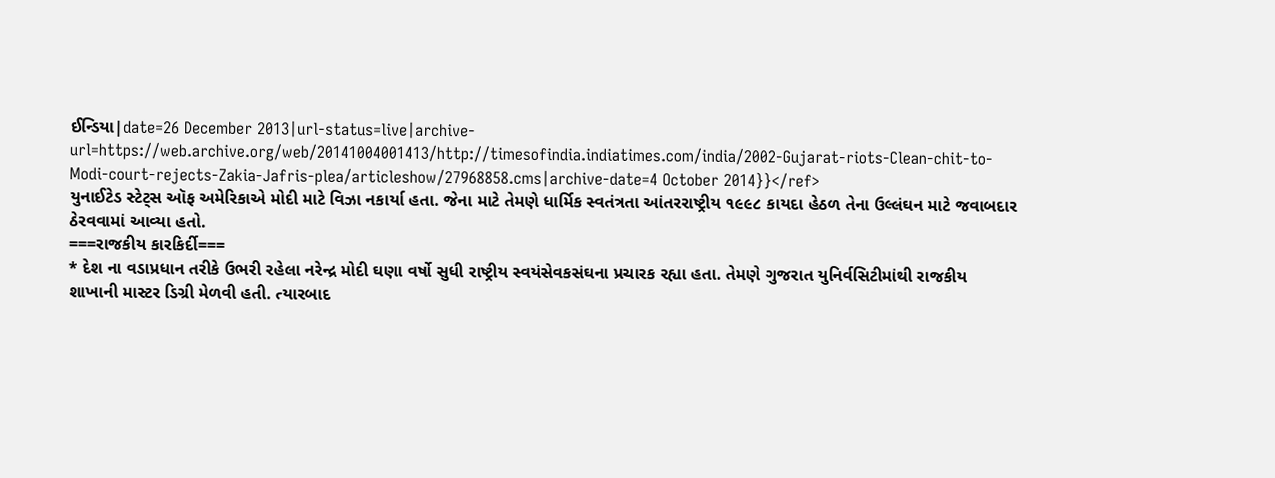ઈન્ડિયા|date=26 December 2013|url-status=live|archive-url=https://web.archive.org/web/20141004001413/http://timesofindia.indiatimes.com/india/2002-Gujarat-riots-Clean-chit-to-Modi-court-rejects-Zakia-Jafris-plea/articleshow/27968858.cms|archive-date=4 October 2014}}</ref>
યુનાઈટેડ સ્ટેટ્સ ઑફ અમેરિકાએ મોદી માટે વિઝા નકાર્યા હતા. જેના માટે તેમણે ધાર્મિક સ્વતંત્રતા આંતરરાષ્ટ્રીય ૧૯૯૮ કાયદા હેઠળ તેના ઉલ્લંઘન માટે જવાબદાર ઠેરવવામાં આવ્યા હતો.
===રાજકીય કારકિર્દી===
* દેશ ના વડાપ્રધાન તરીકે ઉભરી રહેલા નરેન્દ્ર મોદી ઘણા વર્ષો સુધી રાષ્ટ્રીય સ્વયંસેવકસંઘના પ્રચારક રહ્યા હતા. તેમણે ગુજરાત યુનિર્વસિટીમાંથી રાજકીય શાખાની માસ્ટર ડિગ્રી મેળવી હતી. ત્યારબાદ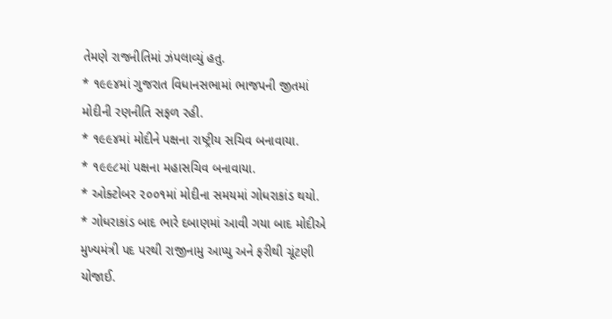તેમણે રાજનીતિમાં ઝંપલાવ્યું હતુ.
* ૧૯૯૪માં ગુજરાત વિધાનસભામાં ભાજપની જીતમાં મોદીની રણનીતિ સફળ રહી.
* ૧૯૯૪માં મોદીને પક્ષના રાષ્ટ્રીય સચિવ બનાવાયા.
* ૧૯૯૮માં પક્ષના મહાસચિવ બનાવાયા.
* ઓક્ટોબર ૨૦૦૧માં મોદીના સમયમાં ગોધરાકાંડ થયો.
* ગોધરાકાંડ બાદ ભારે દબાણમાં આવી ગયા બાદ મોદીએ મુખ્યમંત્રી પદ પરથી રાજીનામુ આપ્યુ અને ફરીથી ચૂંટણી યોજાઈ.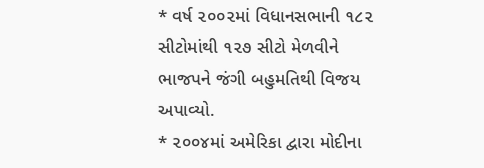* વર્ષ ૨૦૦૨માં વિધાનસભાની ૧૮૨ સીટોમાંથી ૧૨૭ સીટો મેળવીને ભાજપને જંગી બહુમતિથી વિજય અપાવ્યો.
* ૨૦૦૪માં અમેરિકા દ્વારા મોદીના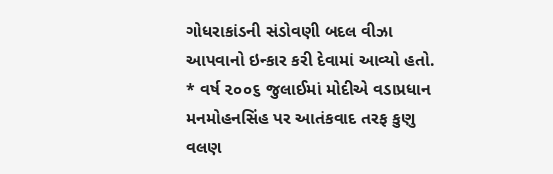ગોધરાકાંડની સંડોવણી બદલ વીઝા આપવાનો ઇન્કાર કરી દેવામાં આવ્યો હતો.
* વર્ષ ૨૦૦૬ જુલાઈમાં મોદીએ વડાપ્રધાન મનમોહનસિંહ પર આતંકવાદ તરફ કુણુ વલણ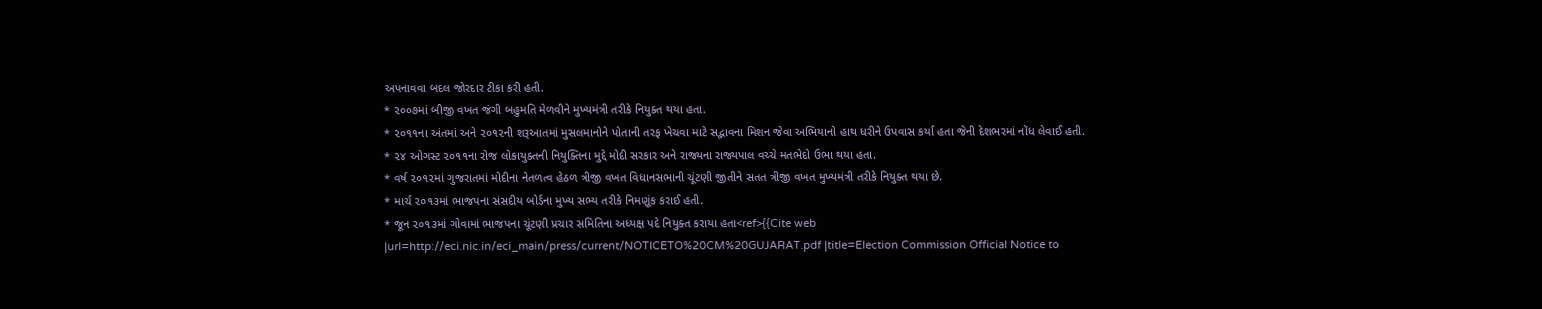અપનાવવા બદલ જોરદાર ટીકા કરી હતી.
* ૨૦૦૭માં બીજી વખત જંગી બહુમતિ મેળવીને મુખ્યમંત્રી તરીકે નિયુક્ત થયા હતા.
* ૨૦૧૧ના અંતમાં અને ૨૦૧૨ની શરૂઆતમાં મુસલમાનોને પોતાની તરફ ખેચવા માટે સદ્ભાવના મિશન જેવા અભિયાનો હાથ ધરીને ઉપવાસ કર્યા હતા જેની દેશભરમાં નોંધ લેવાઈ હતી.
* ૨૪ ઓગસ્ટ ૨૦૧૧ના રોજ લોકાયુક્તની નિયુક્તિના મુદ્દે મોદી સરકાર અને રાજ્યના રાજ્યપાલ વચ્ચે મતભેદો ઉભા થયા હતા.
* વર્ષ ૨૦૧૨માં ગુજરાતમાં મોદીના નેતળત્વ હેઠળ ત્રીજી વખત વિધાનસભાની ચૂંટણી જીતીને સતત ત્રીજી વખત મુખ્યમંત્રી તરીકે નિયુક્ત થયા છે.
* માર્ચ ૨૦૧૩માં ભાજપના સંસદીય બોર્ડના મુખ્ય સભ્ય તરીકે નિમણૂંક કરાઈ હતી.
* જૂન ૨૦૧૩માં ગોવામાં ભાજપના ચૂંટણી પ્રચાર સમિતિના અધ્યક્ષ પદે નિયુક્ત કરાયા હતા<ref>{{Cite web |url=http://eci.nic.in/eci_main/press/current/NOTICETO%20CM%20GUJARAT.pdf |title=Election Commission Official Notice to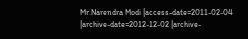Mr.Narendra Modi |access-date=2011-02-04 |archive-date=2012-12-02 |archive-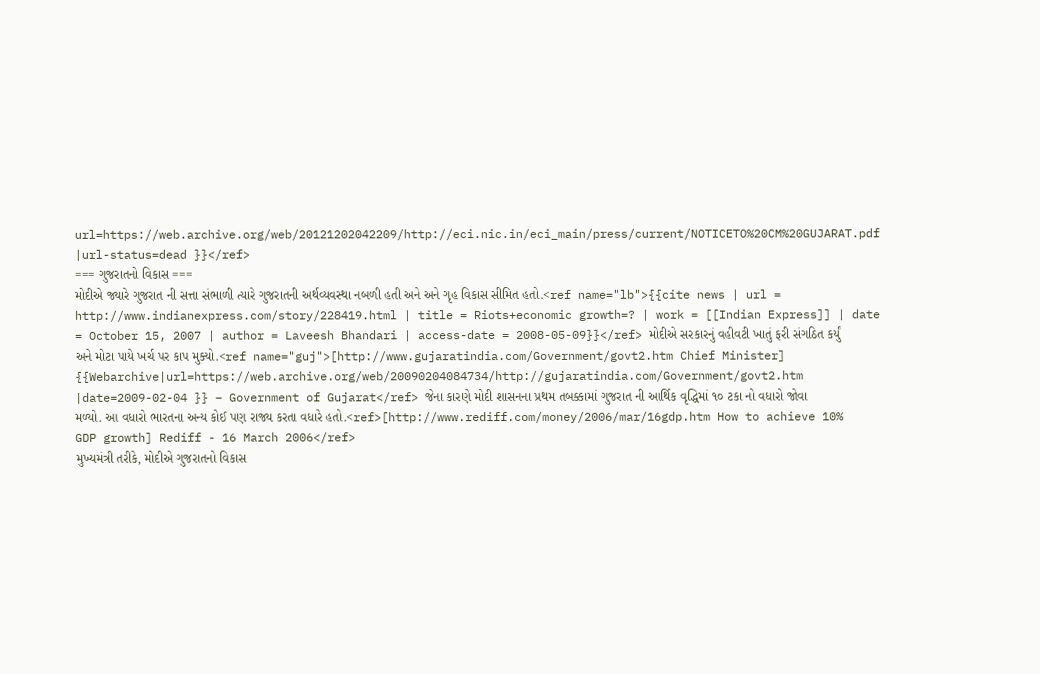url=https://web.archive.org/web/20121202042209/http://eci.nic.in/eci_main/press/current/NOTICETO%20CM%20GUJARAT.pdf |url-status=dead }}</ref>
=== ગુજરાતનો વિકાસ ===
મોદીએ જ્યારે ગુજરાત ની સત્તા સંભાળી ત્યારે ગુજરાતની અર્થવ્યવસ્થા નબળી હતી અને અને ગૃહ વિકાસ સીમિત હતો.<ref name="lb">{{cite news | url = http://www.indianexpress.com/story/228419.html | title = Riots+economic growth=? | work = [[Indian Express]] | date = October 15, 2007 | author = Laveesh Bhandari | access-date = 2008-05-09}}</ref> મોદીએ સરકારનું વહીવટી ખાતું ફરી સંગઠિત કર્યું અને મોટા પાયે ખર્ચ પર કાપ મુક્યો.<ref name="guj">[http://www.gujaratindia.com/Government/govt2.htm Chief Minister] {{Webarchive|url=https://web.archive.org/web/20090204084734/http://gujaratindia.com/Government/govt2.htm |date=2009-02-04 }} – Government of Gujarat</ref> જેના કારણે મોદી શાસનના પ્રથમ તબક્કામાં ગુજરાત ની આર્થિક વૃદ્ધિમાં ૧૦ ટકા નો વધારો જોવા મળ્યો. આ વધારો ભારતના અન્ય કોઈ પણ રાજ્ય કરતા વધારે હતો.<ref>[http://www.rediff.com/money/2006/mar/16gdp.htm How to achieve 10% GDP growth] Rediff - 16 March 2006</ref>
મુખ્યમંત્રી તરીકે, મોદીએ ગુજરાતનો વિકાસ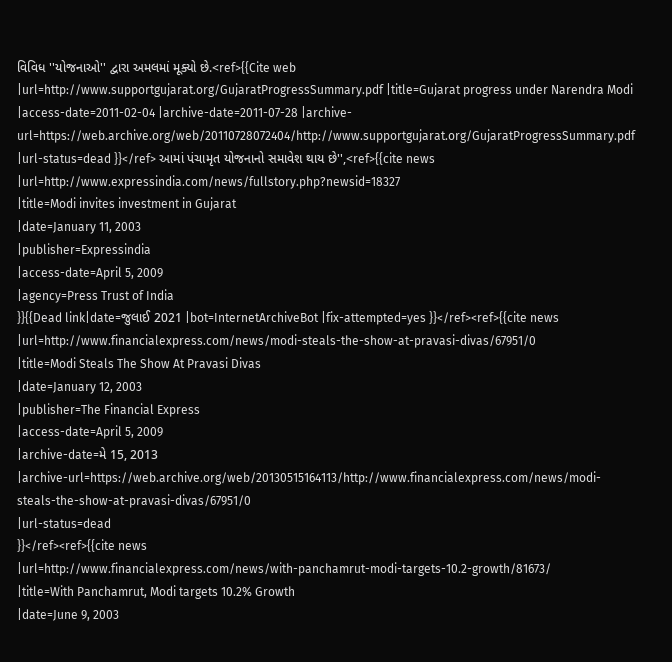વિવિધ ''યોજનાઓ'' દ્વારા અમલમાં મૂક્યો છે.<ref>{{Cite web |url=http://www.supportgujarat.org/GujaratProgressSummary.pdf |title=Gujarat progress under Narendra Modi |access-date=2011-02-04 |archive-date=2011-07-28 |archive-url=https://web.archive.org/web/20110728072404/http://www.supportgujarat.org/GujaratProgressSummary.pdf |url-status=dead }}</ref> આમાં પંચામૃત યોજનાનો સમાવેશ થાય છે'',<ref>{{cite news
|url=http://www.expressindia.com/news/fullstory.php?newsid=18327
|title=Modi invites investment in Gujarat
|date=January 11, 2003
|publisher=Expressindia
|access-date=April 5, 2009
|agency=Press Trust of India
}}{{Dead link|date=જુલાઈ 2021 |bot=InternetArchiveBot |fix-attempted=yes }}</ref><ref>{{cite news
|url=http://www.financialexpress.com/news/modi-steals-the-show-at-pravasi-divas/67951/0
|title=Modi Steals The Show At Pravasi Divas
|date=January 12, 2003
|publisher=The Financial Express
|access-date=April 5, 2009
|archive-date=મે 15, 2013
|archive-url=https://web.archive.org/web/20130515164113/http://www.financialexpress.com/news/modi-steals-the-show-at-pravasi-divas/67951/0
|url-status=dead
}}</ref><ref>{{cite news
|url=http://www.financialexpress.com/news/with-panchamrut-modi-targets-10.2-growth/81673/
|title=With Panchamrut, Modi targets 10.2% Growth
|date=June 9, 2003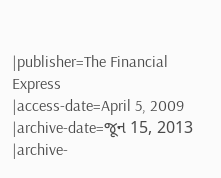|publisher=The Financial Express
|access-date=April 5, 2009
|archive-date=જૂન 15, 2013
|archive-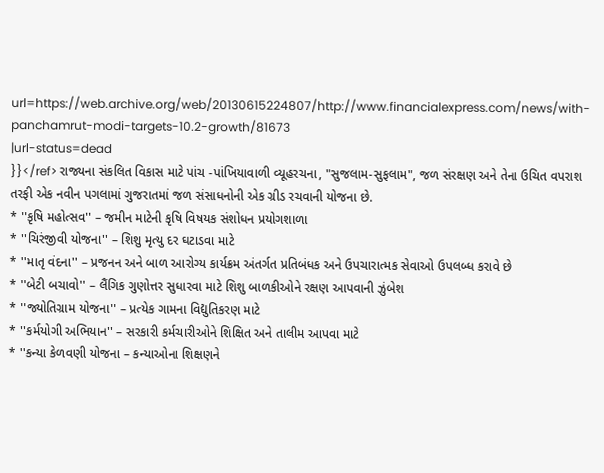url=https://web.archive.org/web/20130615224807/http://www.financialexpress.com/news/with-panchamrut-modi-targets-10.2-growth/81673
|url-status=dead
}}</ref> રાજ્યના સંકલિત વિકાસ માટે પાંચ -પાંખિયાવાળી વ્યૂહરચના, "સુજલામ-સુફલામ", જળ સંરક્ષણ અને તેના ઉચિત વપરાશ તરફી એક નવીન પગલામાં ગુજરાતમાં જળ સંસાધનોની એક ગ્રીડ રચવાની યોજના છે.
* ''કૃષિ મહોત્સવ'' – જમીન માટેની કૃષિ વિષયક સંશોધન પ્રયોગશાળા
* ''ચિરંજીવી યોજના'' – શિશુ મૃત્યુ દર ઘટાડવા માટે
* ''માતૃ વંદના'' – પ્રજનન અને બાળ આરોગ્ય કાર્યક્રમ અંતર્ગત પ્રતિબંધક અને ઉપચારાત્મક સેવાઓ ઉપલબ્ધ કરાવે છે
* ''બેટી બચાવો'' – લૈંગિક ગુણોત્તર સુધારવા માટે શિશુ બાળકીઓને રક્ષણ આપવાની ઝુંબેશ
* ''જ્યોતિગ્રામ યોજના'' – પ્રત્યેક ગામના વિદ્યુતિકરણ માટે
* ''કર્મયોગી અભિયાન'' – સરકારી કર્મચારીઓને શિક્ષિત અને તાલીમ આપવા માટે
* ''કન્યા કેળવણી યોજના – કન્યાઓના શિક્ષણને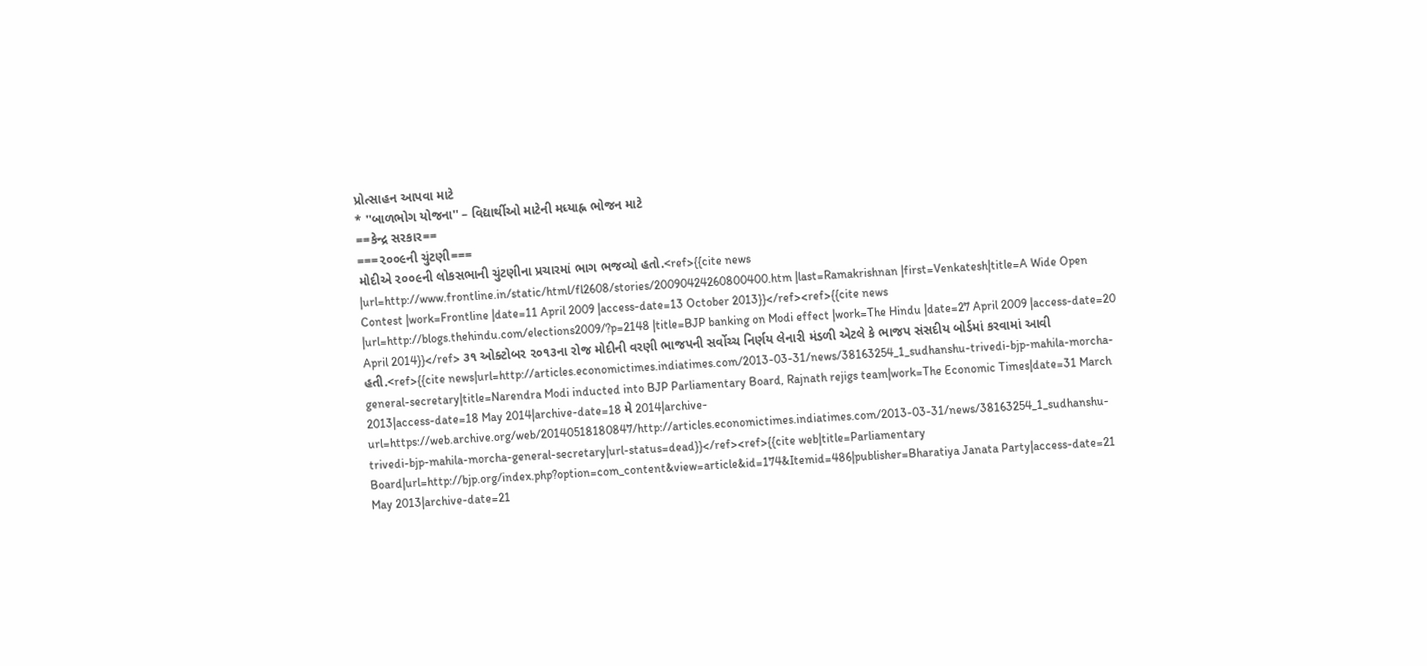પ્રોત્સાહન આપવા માટે
* ''બાળભોગ યોજના'' – વિદ્યાર્થીઓ માટેની મધ્યાહ્ન ભોજન માટે
==કેન્દ્ર સરકાર==
===૨૦૦૯ની ચુંટણી===
મોદીએ ૨૦૦૯ની લોકસભાની ચુંટણીના પ્રચારમાં ભાગ ભજવ્યો હતો.<ref>{{cite news |url=http://www.frontline.in/static/html/fl2608/stories/20090424260800400.htm |last=Ramakrishnan |first=Venkatesh|title=A Wide Open Contest |work=Frontline |date=11 April 2009 |access-date=13 October 2013}}</ref><ref>{{cite news |url=http://blogs.thehindu.com/elections2009/?p=2148 |title=BJP banking on Modi effect |work=The Hindu |date=27 April 2009 |access-date=20 April 2014}}</ref> ૩૧ ઓક્ટોબર ૨૦૧૩ના રોજ મોદીની વરણી ભાજપની સર્વોચ્ચ નિર્ણય લેનારી મંડળી એટલે કે ભાજપ સંસદીય બોર્ડમાં કરવામાં આવી હતી.<ref>{{cite news|url=http://articles.economictimes.indiatimes.com/2013-03-31/news/38163254_1_sudhanshu-trivedi-bjp-mahila-morcha-general-secretary|title=Narendra Modi inducted into BJP Parliamentary Board, Rajnath rejigs team|work=The Economic Times|date=31 March 2013|access-date=18 May 2014|archive-date=18 મે 2014|archive-url=https://web.archive.org/web/20140518180847/http://articles.economictimes.indiatimes.com/2013-03-31/news/38163254_1_sudhanshu-trivedi-bjp-mahila-morcha-general-secretary|url-status=dead}}</ref><ref>{{cite web|title=Parliamentary Board|url=http://bjp.org/index.php?option=com_content&view=article&id=174&Itemid=486|publisher=Bharatiya Janata Party|access-date=21 May 2013|archive-date=21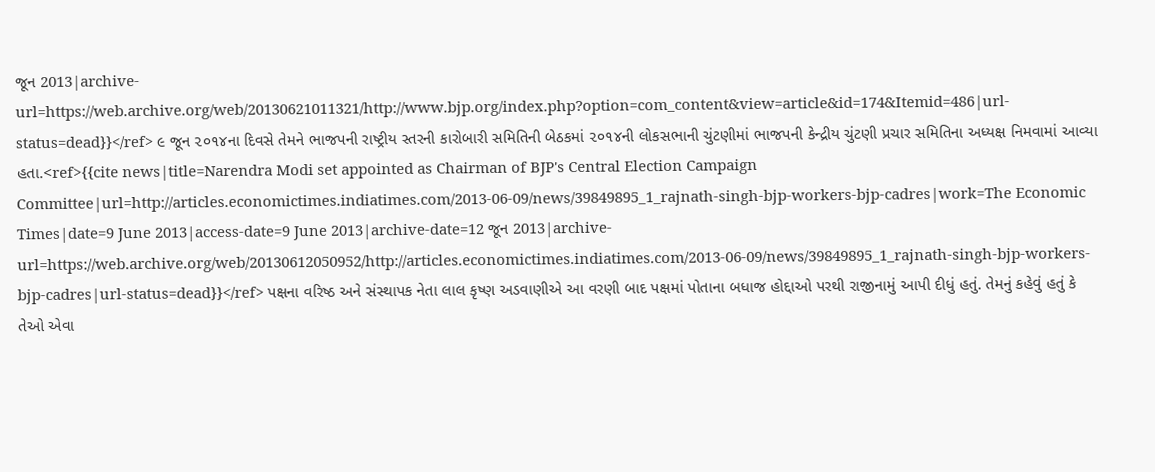જૂન 2013|archive-url=https://web.archive.org/web/20130621011321/http://www.bjp.org/index.php?option=com_content&view=article&id=174&Itemid=486|url-status=dead}}</ref> ૯ જૂન ૨૦૧૪ના દિવસે તેમને ભાજપની રાષ્ટ્રીય સ્તરની કારોબારી સમિતિની બેઠકમાં ૨૦૧૪ની લોકસભાની ચુંટણીમાં ભાજપની કેન્દ્રીય ચુંટણી પ્રચાર સમિતિના અધ્યક્ષ નિમવામાં આવ્યા હતા.<ref>{{cite news|title=Narendra Modi set appointed as Chairman of BJP's Central Election Campaign Committee|url=http://articles.economictimes.indiatimes.com/2013-06-09/news/39849895_1_rajnath-singh-bjp-workers-bjp-cadres|work=The Economic Times|date=9 June 2013|access-date=9 June 2013|archive-date=12 જૂન 2013|archive-url=https://web.archive.org/web/20130612050952/http://articles.economictimes.indiatimes.com/2013-06-09/news/39849895_1_rajnath-singh-bjp-workers-bjp-cadres|url-status=dead}}</ref> પક્ષના વરિષ્ઠ અને સંસ્થાપક નેતા લાલ કૃષ્ણ અડવાણીએ આ વરણી બાદ પક્ષમાં પોતાના બધાજ હોદ્દાઓ પરથી રાજીનામું આપી દીધું હતું. તેમનું કહેવું હતું કે તેઓ એવા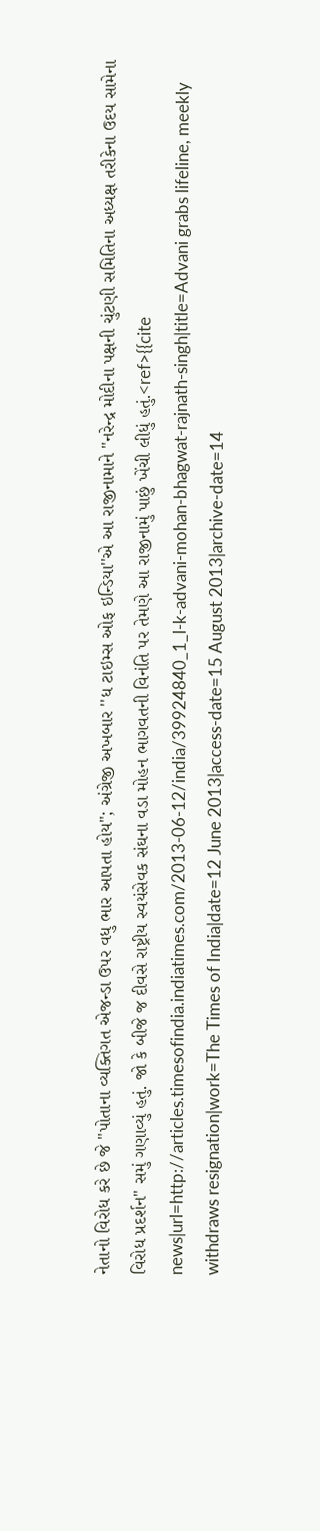નેતાનો વિરોધ કરે છે જે "પોતાના વ્યક્તિગત એજન્ડા ઉપર વધુ ભાર આપતા હોય"; અંગ્રેજી અખબાર ''ધ ટાઇમ્સ ઓફ ઇન્ડિયા''એ આ રાજીનામાને "નરેન્દ્ર મોદીના પક્ષની ચુંટણી સમિતિના અધ્યક્ષ તરીકેના ઉદય સામેના વિરોધ પ્રદર્શન" સમું ગણાવ્યું હતું. જો કે બીજે જ દીવસે રાષ્ટ્રીય સ્વયંસેવક સંઘના વડા મોહન ભાગવતની વિનંતિ પર તેમણે આ રાજીનામું પાછું ખેંચી લીધું હતું.<ref>{{cite news|url=http://articles.timesofindia.indiatimes.com/2013-06-12/india/39924840_1_l-k-advani-mohan-bhagwat-rajnath-singh|title=Advani grabs lifeline, meekly withdraws resignation|work=The Times of India|date=12 June 2013|access-date=15 August 2013|archive-date=14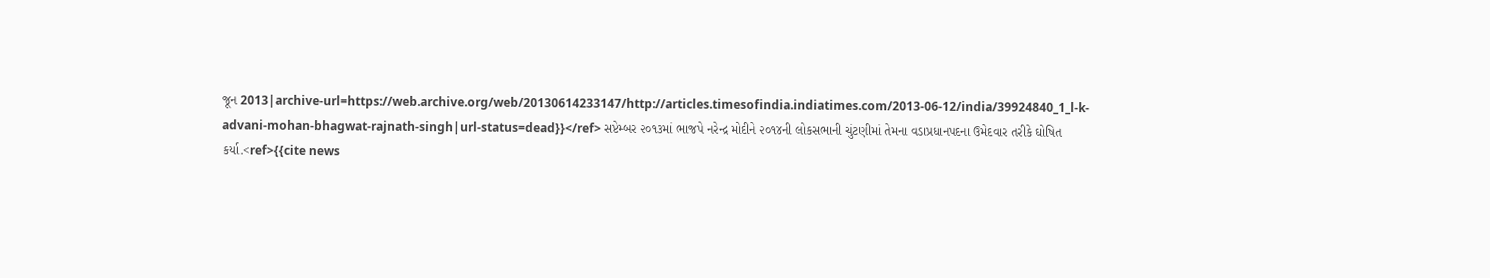જૂન 2013|archive-url=https://web.archive.org/web/20130614233147/http://articles.timesofindia.indiatimes.com/2013-06-12/india/39924840_1_l-k-advani-mohan-bhagwat-rajnath-singh|url-status=dead}}</ref> સપ્ટેમ્બર ૨૦૧૩માં ભાજપે નરેન્દ્ર મોદીને ૨૦૧૪ની લોકસભાની ચુંટણીમાં તેમના વડાપ્રધાનપદના ઉમેદવાર તરીકે ઘોષિત કર્યા.<ref>{{cite news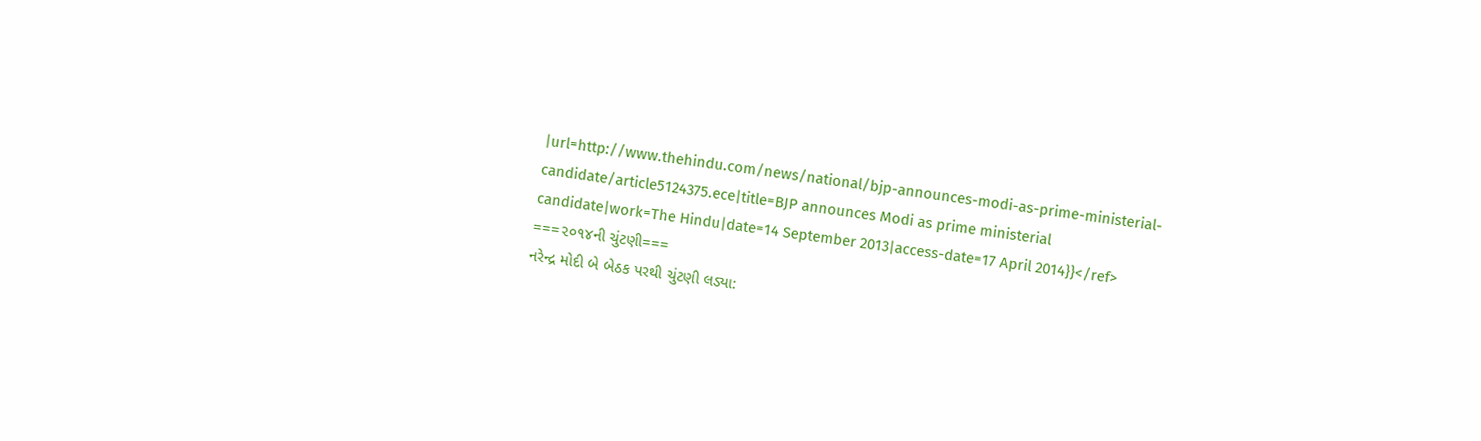|url=http://www.thehindu.com/news/national/bjp-announces-modi-as-prime-ministerial-candidate/article5124375.ece|title=BJP announces Modi as prime ministerial candidate|work=The Hindu|date=14 September 2013|access-date=17 April 2014}}</ref>
===૨૦૧૪ની ચુંટણી===
નરેન્દ્ર મોદી બે બેઠક પરથી ચુંટણી લડ્યા: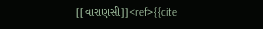[[વારાણસી]]<ref>{{cite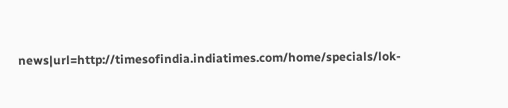news|url=http://timesofindia.indiatimes.com/home/specials/lok-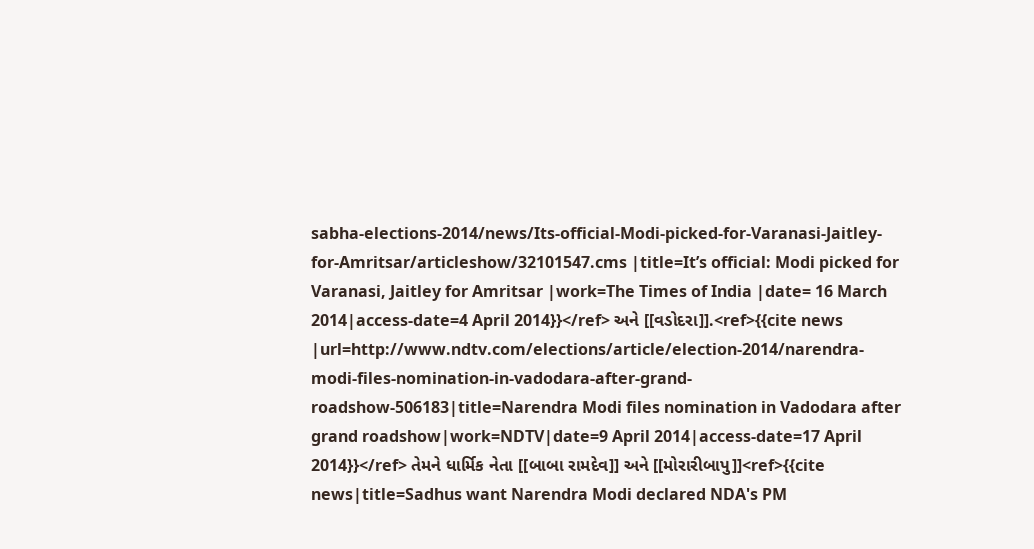sabha-elections-2014/news/Its-official-Modi-picked-for-Varanasi-Jaitley-for-Amritsar/articleshow/32101547.cms |title=It’s official: Modi picked for Varanasi, Jaitley for Amritsar |work=The Times of India |date= 16 March 2014|access-date=4 April 2014}}</ref> અને [[વડોદરા]].<ref>{{cite news |url=http://www.ndtv.com/elections/article/election-2014/narendra-modi-files-nomination-in-vadodara-after-grand-roadshow-506183|title=Narendra Modi files nomination in Vadodara after grand roadshow|work=NDTV|date=9 April 2014|access-date=17 April 2014}}</ref> તેમને ધાર્મિક નેતા [[બાબા રામદેવ]] અને [[મોરારીબાપુ]]<ref>{{cite news|title=Sadhus want Narendra Modi declared NDA's PM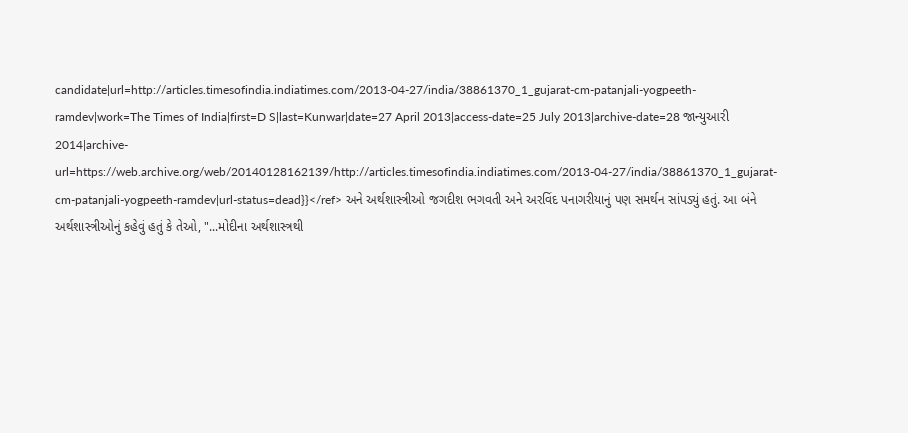candidate|url=http://articles.timesofindia.indiatimes.com/2013-04-27/india/38861370_1_gujarat-cm-patanjali-yogpeeth-ramdev|work=The Times of India|first=D S|last=Kunwar|date=27 April 2013|access-date=25 July 2013|archive-date=28 જાન્યુઆરી 2014|archive-url=https://web.archive.org/web/20140128162139/http://articles.timesofindia.indiatimes.com/2013-04-27/india/38861370_1_gujarat-cm-patanjali-yogpeeth-ramdev|url-status=dead}}</ref> અને અર્થશાસ્ત્રીઓ જગદીશ ભગવતી અને અરવિંદ પનાગરીયાનું પણ સમર્થન સાંપડ્યું હતું. આ બંને અર્થશાસ્ત્રીઓનું કહેવું હતું કે તેઓ, "...મોદીના અર્થશાસ્ત્રથી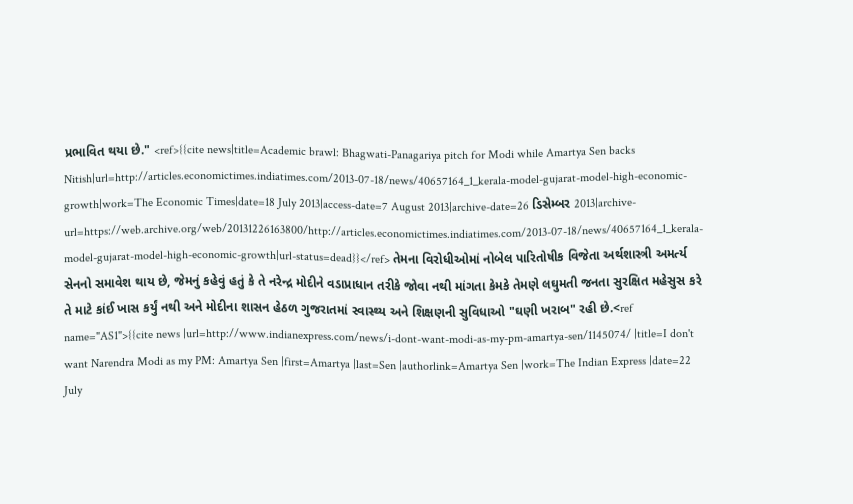પ્રભાવિત થયા છે." <ref>{{cite news|title=Academic brawl: Bhagwati-Panagariya pitch for Modi while Amartya Sen backs Nitish|url=http://articles.economictimes.indiatimes.com/2013-07-18/news/40657164_1_kerala-model-gujarat-model-high-economic-growth|work=The Economic Times|date=18 July 2013|access-date=7 August 2013|archive-date=26 ડિસેમ્બર 2013|archive-url=https://web.archive.org/web/20131226163800/http://articles.economictimes.indiatimes.com/2013-07-18/news/40657164_1_kerala-model-gujarat-model-high-economic-growth|url-status=dead}}</ref> તેમના વિરોધીઓમાં નોબેલ પારિતોષીક વિજેતા અર્થશાસ્ત્રી અમર્ત્ય સેનનો સમાવેશ થાય છે, જેમનું કહેવું હતું કે તે નરેન્દ્ર મોદીને વડાપ્રાધાન તરીકે જોવા નથી માંગતા કેમકે તેમણે લઘુમતી જનતા સુરક્ષિત મહેસુસ કરે તે માટે કાંઈ ખાસ કર્યું નથી અને મોદીના શાસન હેઠળ ગુજરાતમાં સ્વાસ્થ્ય અને શિક્ષણની સુવિધાઓ "ઘણી ખરાબ" રહી છે.<ref name="AS1">{{cite news |url=http://www.indianexpress.com/news/i-dont-want-modi-as-my-pm-amartya-sen/1145074/ |title=I don't want Narendra Modi as my PM: Amartya Sen |first=Amartya |last=Sen |authorlink=Amartya Sen |work=The Indian Express |date=22 July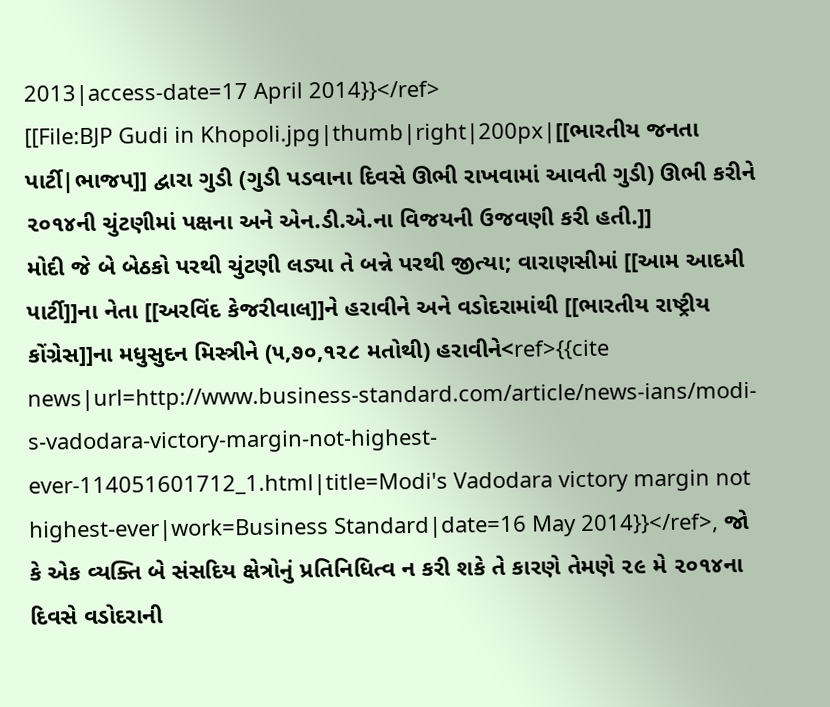2013|access-date=17 April 2014}}</ref>
[[File:BJP Gudi in Khopoli.jpg|thumb|right|200px|[[ભારતીય જનતા પાર્ટી|ભાજપ]] દ્વારા ગુડી (ગુડી પડવાના દિવસે ઊભી રાખવામાં આવતી ગુડી) ઊભી કરીને ૨૦૧૪ની ચુંટણીમાં પક્ષના અને એન.ડી.એ.ના વિજયની ઉજવણી કરી હતી.]]
મોદી જે બે બેઠકો પરથી ચુંટણી લડ્યા તે બન્ને પરથી જીત્યા; વારાણસીમાં [[આમ આદમી પાર્ટી]]ના નેતા [[અરવિંદ કેજરીવાલ]]ને હરાવીને અને વડોદરામાંથી [[ભારતીય રાષ્ટ્રીય કોંગ્રેસ]]ના મધુસુદન મિસ્ત્રીને (૫,૭૦,૧૨૮ મતોથી) હરાવીને<ref>{{cite news|url=http://www.business-standard.com/article/news-ians/modi-s-vadodara-victory-margin-not-highest-ever-114051601712_1.html|title=Modi's Vadodara victory margin not highest-ever|work=Business Standard|date=16 May 2014}}</ref>, જો કે એક વ્યક્તિ બે સંસદિય ક્ષેત્રોનું પ્રતિનિધિત્વ ન કરી શકે તે કારણે તેમણે ૨૯ મે ૨૦૧૪ના દિવસે વડોદરાની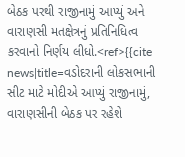બેઠક પરથી રાજીનામું આપ્યું અને વારાણસી મતક્ષેત્રનું પ્રતિનિધિત્વ કરવાનો નિર્ણય લીધો.<ref>{{cite news|title=વડોદરાની લોકસભાની સીટ માટે મોદીએ આપ્યું રાજીનામું, વારાણસીની બેઠક પર રહેશે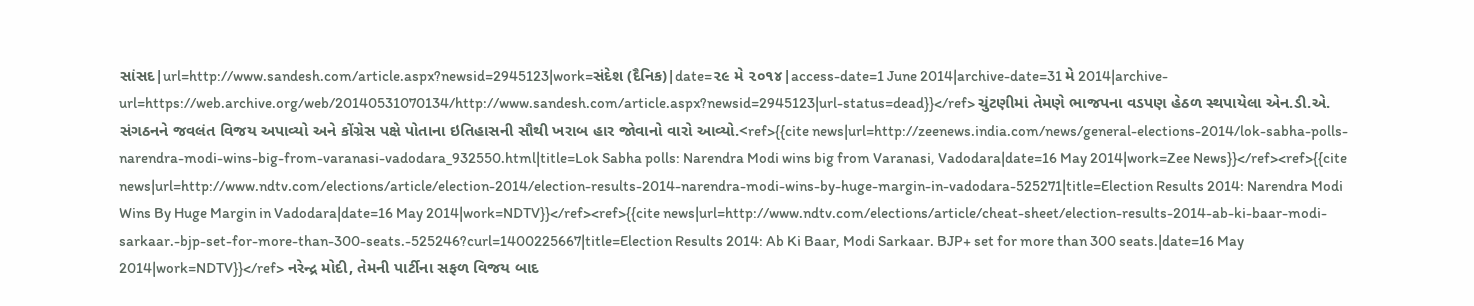સાંસદ|url=http://www.sandesh.com/article.aspx?newsid=2945123|work=સંદેશ (દૈનિક)|date=૨૯ મે ૨૦૧૪|access-date=1 June 2014|archive-date=31 મે 2014|archive-url=https://web.archive.org/web/20140531070134/http://www.sandesh.com/article.aspx?newsid=2945123|url-status=dead}}</ref> ચુંટણીમાં તેમણે ભાજપના વડપણ હેઠળ સ્થપાયેલા એન.ડી.એ. સંગઠનને જવલંત વિજય અપાવ્યો અને કોંગ્રેસ પક્ષે પોતાના ઇતિહાસની સૌથી ખરાબ હાર જોવાનો વારો આવ્યો.<ref>{{cite news|url=http://zeenews.india.com/news/general-elections-2014/lok-sabha-polls-narendra-modi-wins-big-from-varanasi-vadodara_932550.html|title=Lok Sabha polls: Narendra Modi wins big from Varanasi, Vadodara|date=16 May 2014|work=Zee News}}</ref><ref>{{cite news|url=http://www.ndtv.com/elections/article/election-2014/election-results-2014-narendra-modi-wins-by-huge-margin-in-vadodara-525271|title=Election Results 2014: Narendra Modi Wins By Huge Margin in Vadodara|date=16 May 2014|work=NDTV}}</ref><ref>{{cite news|url=http://www.ndtv.com/elections/article/cheat-sheet/election-results-2014-ab-ki-baar-modi-sarkaar.-bjp-set-for-more-than-300-seats.-525246?curl=1400225667|title=Election Results 2014: Ab Ki Baar, Modi Sarkaar. BJP+ set for more than 300 seats.|date=16 May 2014|work=NDTV}}</ref> નરેન્દ્ર મોદી, તેમની પાર્ટીના સફળ વિજય બાદ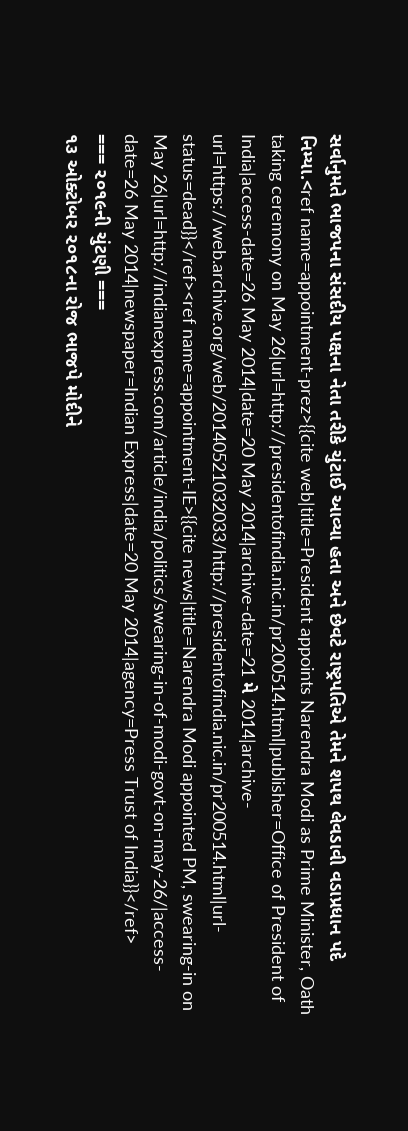સર્વાનુમતે ભાજપના સંસદીય પક્ષના નેતા તરીકે ચુંટાઈ આવ્યા હતા અને છેવટે રાષ્ટ્રપતિએ તેમને શપથ લેવડાવી વડાપ્રધાન પદે નિમ્યા.<ref name=appointment-prez>{{cite web|title=President appoints Narendra Modi as Prime Minister, Oath taking ceremony on May 26|url=http://presidentofindia.nic.in/pr200514.html|publisher=Office of President of India|access-date=26 May 2014|date=20 May 2014|archive-date=21 મે 2014|archive-url=https://web.archive.org/web/20140521032033/http://presidentofindia.nic.in/pr200514.html|url-status=dead}}</ref><ref name=appointment-IE>{{cite news|title=Narendra Modi appointed PM, swearing-in on May 26|url=http://indianexpress.com/article/india/politics/swearing-in-of-modi-govt-on-may-26/|access-date=26 May 2014|newspaper=Indian Express|date=20 May 2014|agency=Press Trust of India}}</ref>
=== ૨૦૧૯ની ચુંટણી ===
૧૩ ઓક્ટોબર ૨૦૧૮ના રોજ ભાજપે મોદીને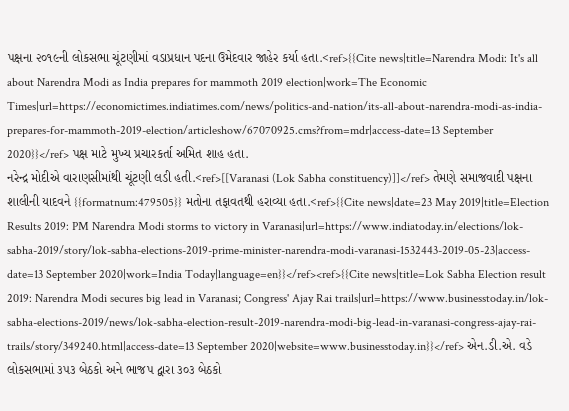પક્ષના ૨૦૧૯ની લોકસભા ચૂંટણીમાં વડાપ્રધાન પદના ઉમેદવાર જાહેર કર્યા હતા.<ref>{{Cite news|title=Narendra Modi: It's all about Narendra Modi as India prepares for mammoth 2019 election|work=The Economic Times|url=https://economictimes.indiatimes.com/news/politics-and-nation/its-all-about-narendra-modi-as-india-prepares-for-mammoth-2019-election/articleshow/67070925.cms?from=mdr|access-date=13 September 2020}}</ref> પક્ષ માટે મુખ્ય પ્રચારકર્તા અમિત શાહ હતા.
નરેન્દ્ર મોદીએ વારાણસીમાંથી ચૂંટણી લડી હતી.<ref>[[Varanasi (Lok Sabha constituency)]]</ref> તેમણે સમાજવાદી પક્ષના શાલીની યાદવને {{formatnum:479505}} મતોના તફાવતથી હરાવ્યા હતા.<ref>{{Cite news|date=23 May 2019|title=Election Results 2019: PM Narendra Modi storms to victory in Varanasi|url=https://www.indiatoday.in/elections/lok-sabha-2019/story/lok-sabha-elections-2019-prime-minister-narendra-modi-varanasi-1532443-2019-05-23|access-date=13 September 2020|work=India Today|language=en}}</ref><ref>{{Cite news|title=Lok Sabha Election result 2019: Narendra Modi secures big lead in Varanasi; Congress' Ajay Rai trails|url=https://www.businesstoday.in/lok-sabha-elections-2019/news/lok-sabha-election-result-2019-narendra-modi-big-lead-in-varanasi-congress-ajay-rai-trails/story/349240.html|access-date=13 September 2020|website=www.businesstoday.in}}</ref> એન.ડી.એ. વડે લોકસભામાં ૩૫૩ બેઠકો અને ભાજપ દ્વારા ૩૦૩ બેઠકો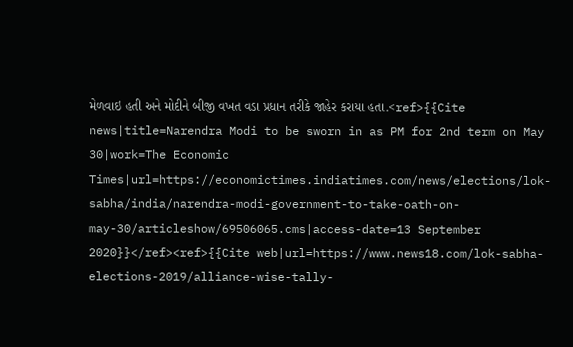મેળવાઇ હતી અને મોદીને બીજી વખત વડા પ્રધાન તરીકે જાહેર કરાયા હતા.<ref>{{Cite news|title=Narendra Modi to be sworn in as PM for 2nd term on May 30|work=The Economic Times|url=https://economictimes.indiatimes.com/news/elections/lok-sabha/india/narendra-modi-government-to-take-oath-on-may-30/articleshow/69506065.cms|access-date=13 September 2020}}</ref><ref>{{Cite web|url=https://www.news18.com/lok-sabha-elections-2019/alliance-wise-tally-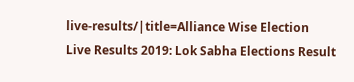live-results/|title=Alliance Wise Election Live Results 2019: Lok Sabha Elections Result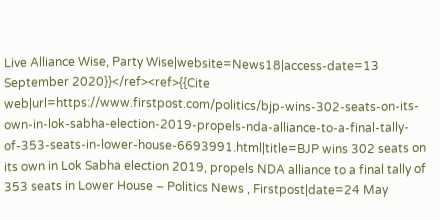Live Alliance Wise, Party Wise|website=News18|access-date=13 September 2020}}</ref><ref>{{Cite web|url=https://www.firstpost.com/politics/bjp-wins-302-seats-on-its-own-in-lok-sabha-election-2019-propels-nda-alliance-to-a-final-tally-of-353-seats-in-lower-house-6693991.html|title=BJP wins 302 seats on its own in Lok Sabha election 2019, propels NDA alliance to a final tally of 353 seats in Lower House – Politics News , Firstpost|date=24 May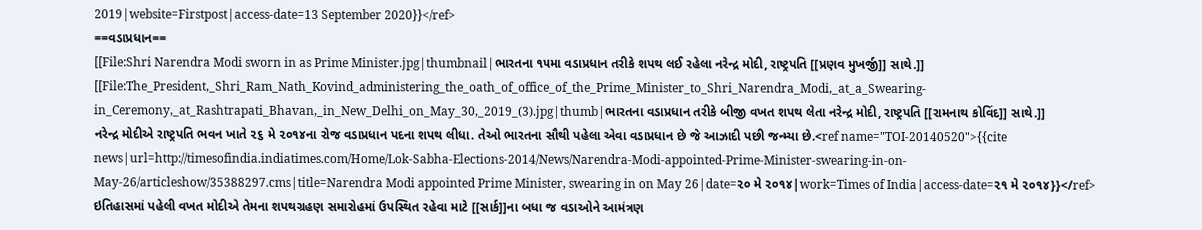2019|website=Firstpost|access-date=13 September 2020}}</ref>
==વડાપ્રધાન==
[[File:Shri Narendra Modi sworn in as Prime Minister.jpg|thumbnail|ભારતના ૧૫મા વડાપ્રધાન તરીકે શપથ લઈ રહેલા નરેન્દ્ર મોદી, રાષ્ટ્રપતિ [[પ્રણવ મુખર્જી]] સાથે.]]
[[File:The_President,_Shri_Ram_Nath_Kovind_administering_the_oath_of_office_of_the_Prime_Minister_to_Shri_Narendra_Modi,_at_a_Swearing-in_Ceremony,_at_Rashtrapati_Bhavan,_in_New_Delhi_on_May_30,_2019_(3).jpg|thumb|ભારતના વડાપ્રધાન તરીકે બીજી વખત શપથ લેતા નરેન્દ્ર મોદી, રાષ્ટ્રપતિ [[રામનાથ કોવિંદ]] સાથે.]]
નરેન્દ્ર મોદીએ રાષ્ટ્રપતિ ભવન ખાતે ૨૬ મે ૨૦૧૪ના રોજ વડાપ્રધાન પદના શપથ લીધા. તેઓ ભારતના સૌથી પહેલા એવા વડાપ્રધાન છે જે આઝાદી પછી જન્મ્યા છે.<ref name="TOI-20140520">{{cite news|url=http://timesofindia.indiatimes.com/Home/Lok-Sabha-Elections-2014/News/Narendra-Modi-appointed-Prime-Minister-swearing-in-on-May-26/articleshow/35388297.cms|title=Narendra Modi appointed Prime Minister, swearing in on May 26|date=૨૦ મે ૨૦૧૪|work=Times of India|access-date=૨૧ મે ૨૦૧૪}}</ref> ઇતિહાસમાં પહેલી વખત મોદીએ તેમના શપથગ્રહણ સમારોહમાં ઉપસ્થિત રહેવા માટે [[સાર્ક]]ના બધા જ વડાઓને આમંત્રણ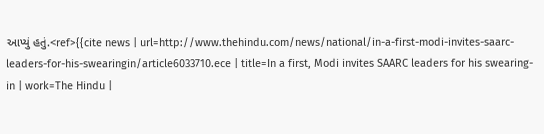આપ્યું હતું.<ref>{{cite news | url=http://www.thehindu.com/news/national/in-a-first-modi-invites-saarc-leaders-for-his-swearingin/article6033710.ece | title=In a first, Modi invites SAARC leaders for his swearing-in | work=The Hindu |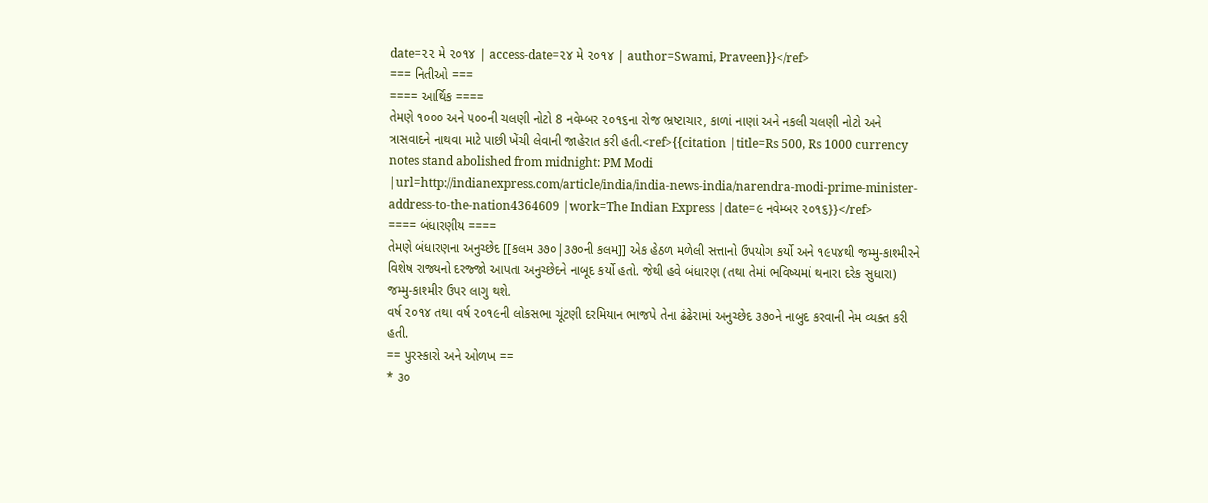date=૨૨ મે ૨૦૧૪ | access-date=૨૪ મે ૨૦૧૪ | author=Swami, Praveen}}</ref>
=== નિતીઓ ===
==== આર્થિક ====
તેમણે ૧૦૦૦ અને ૫૦૦ની ચલણી નોટો 8 નવેમ્બર ૨૦૧૬ના રોજ ભ્રષ્ટાચાર, કાળાં નાણાં અને નકલી ચલણી નોટો અને ત્રાસવાદને નાથવા માટે પાછી ખેંચી લેવાની જાહેરાત કરી હતી.<ref>{{citation |title=Rs 500, Rs 1000 currency notes stand abolished from midnight: PM Modi |url=http://indianexpress.com/article/india/india-news-india/narendra-modi-prime-minister-address-to-the-nation4364609 |work=The Indian Express |date=૯ નવેમ્બર ૨૦૧૬}}</ref>
==== બંધારણીય ====
તેમણે બંધારણના અનુચ્છેદ [[કલમ ૩૭૦|૩૭૦ની કલમ]] એક હેઠળ મળેલી સત્તાનો ઉપયોગ કર્યો અને ૧૯૫૪થી જમ્મુ-કાશ્મીરને વિશેષ રાજ્યનો દરજ્જો આપતા અનુચ્છેદને નાબૂદ કર્યો હતો. જેથી હવે બંધારણ (તથા તેમાં ભવિષ્યમાં થનારા દરેક સુધારા) જમ્મુ-કાશ્મીર ઉપર લાગુ થશે.
વર્ષ ૨૦૧૪ તથા વર્ષ ૨૦૧૯ની લોકસભા ચૂંટણી દરમિયાન ભાજપે તેના ઢંઢેરામાં અનુચ્છેદ ૩૭૦ને નાબુદ કરવાની નેમ વ્યક્ત કરી હતી.
== પુરસ્કારો અને ઓળખ ==
* ૩૦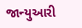જાન્યુઆરી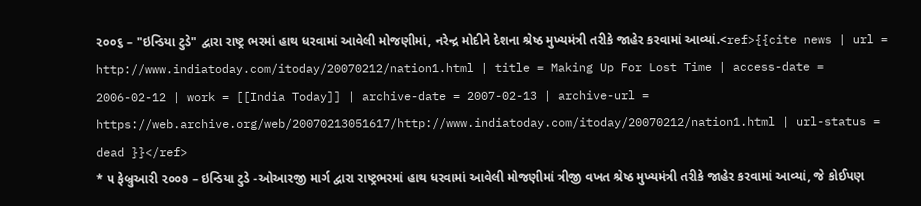૨૦૦૬ – "ઇન્ડિયા ટુડે" દ્વારા રાષ્ટ્ર ભરમાં હાથ ધરવામાં આવેલી મોજણીમાં, નરેન્દ્ર મોદીને દેશના શ્રેષ્ઠ મુખ્યમંત્રી તરીકે જાહેર કરવામાં આવ્યાં.<ref>{{cite news | url = http://www.indiatoday.com/itoday/20070212/nation1.html | title = Making Up For Lost Time | access-date = 2006-02-12 | work = [[India Today]] | archive-date = 2007-02-13 | archive-url = https://web.archive.org/web/20070213051617/http://www.indiatoday.com/itoday/20070212/nation1.html | url-status = dead }}</ref>
* ૫ ફેબ્રુઆરી ૨૦૦૭ – ઇન્ડિયા ટુડે -ઓઆરજી માર્ગ દ્વારા રાષ્ટ્રભરમાં હાથ ધરવામાં આવેલી મોજણીમાં ત્રીજી વખત શ્રેષ્ઠ મુખ્યમંત્રી તરીકે જાહેર કરવામાં આવ્યાં, જે કોઈપણ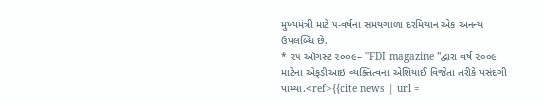મુખ્યમંત્રી માટે ૫-વર્ષના સમયગાળા દરમિયાન એક અનન્ય ઉપલબ્ધિ છે.
* ૨૫ ઑગસ્ટ ૨૦૦૯– ''FDI magazine ''દ્વારા વર્ષ ૨૦૦૯ માટેના એફડીઆઇ વ્યક્તિત્વના એશિયાઈ વિજેતા તરીકે પસંદગી પામ્યા.<ref>{{cite news | url =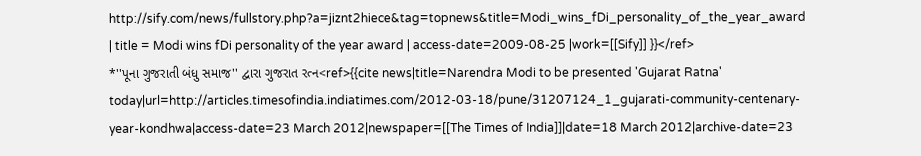http://sify.com/news/fullstory.php?a=jiznt2hiece&tag=topnews&title=Modi_wins_fDi_personality_of_the_year_award | title = Modi wins fDi personality of the year award | access-date=2009-08-25 |work=[[Sify]] }}</ref>
*''પૂના ગુજરાતી બંધુ સમાજ'' દ્વારા ગુજરાત રત્ન<ref>{{cite news|title=Narendra Modi to be presented 'Gujarat Ratna' today|url=http://articles.timesofindia.indiatimes.com/2012-03-18/pune/31207124_1_gujarati-community-centenary-year-kondhwa|access-date=23 March 2012|newspaper=[[The Times of India]]|date=18 March 2012|archive-date=23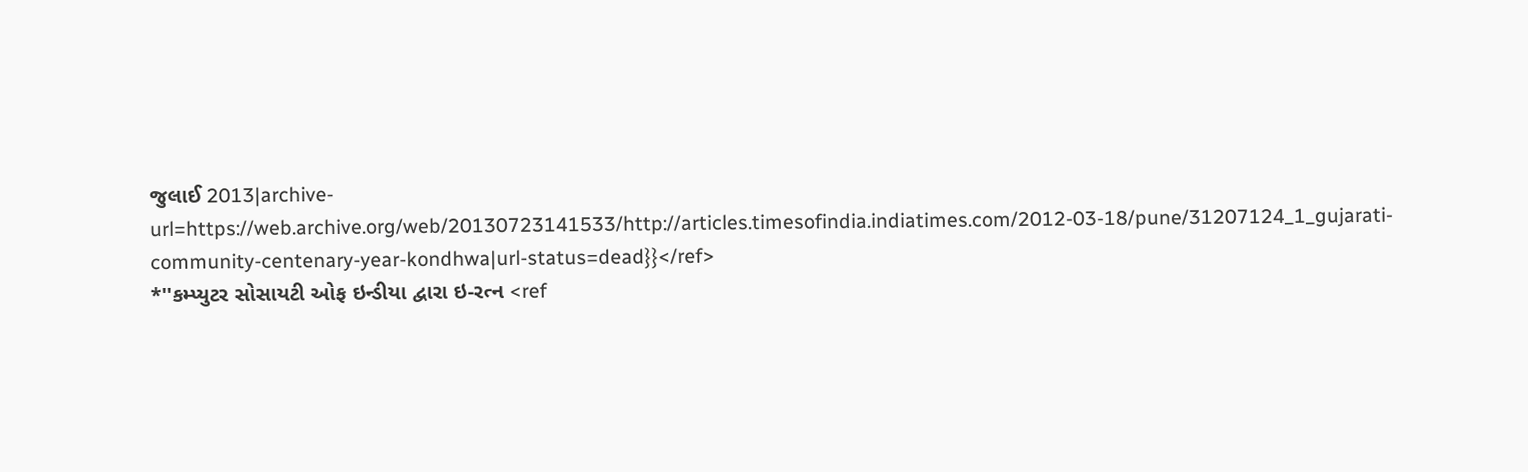જુલાઈ 2013|archive-url=https://web.archive.org/web/20130723141533/http://articles.timesofindia.indiatimes.com/2012-03-18/pune/31207124_1_gujarati-community-centenary-year-kondhwa|url-status=dead}}</ref>
*''કમ્પ્યુટર સોસાયટી ઓફ ઇન્ડીયા દ્વારા ઇ-રત્ન <ref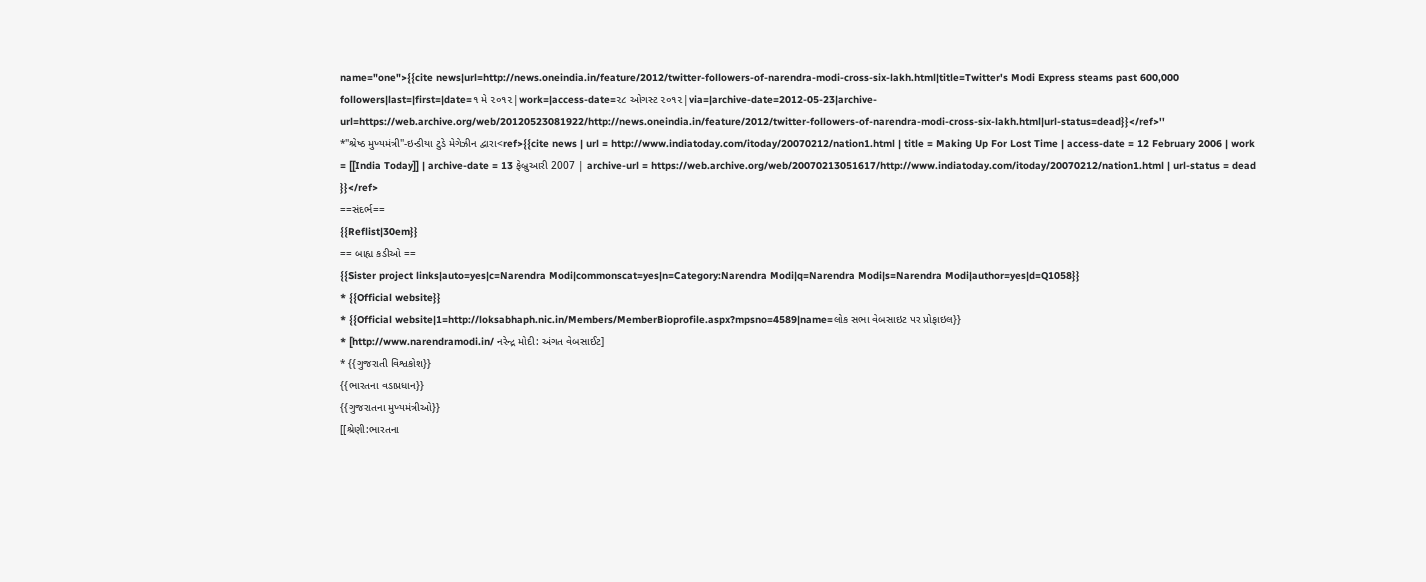name="one">{{cite news|url=http://news.oneindia.in/feature/2012/twitter-followers-of-narendra-modi-cross-six-lakh.html|title=Twitter's Modi Express steams past 600,000 followers|last=|first=|date=૧ મે ૨૦૧૨|work=|access-date=૨૮ ઓગસ્ટ ૨૦૧૨|via=|archive-date=2012-05-23|archive-url=https://web.archive.org/web/20120523081922/http://news.oneindia.in/feature/2012/twitter-followers-of-narendra-modi-cross-six-lakh.html|url-status=dead}}</ref>''
*''શ્રેષ્ઠ મુખ્યમંત્રી''-ઇન્ડીયા ટુડે મેગેઝીન દ્વારા<ref>{{cite news | url = http://www.indiatoday.com/itoday/20070212/nation1.html | title = Making Up For Lost Time | access-date = 12 February 2006 | work = [[India Today]] | archive-date = 13 ફેબ્રુઆરી 2007 | archive-url = https://web.archive.org/web/20070213051617/http://www.indiatoday.com/itoday/20070212/nation1.html | url-status = dead }}</ref>
==સંદર્ભ==
{{Reflist|30em}}
== બાહ્ય કડીઓ ==
{{Sister project links|auto=yes|c=Narendra Modi|commonscat=yes|n=Category:Narendra Modi|q=Narendra Modi|s=Narendra Modi|author=yes|d=Q1058}}
* {{Official website}}
* {{Official website|1=http://loksabhaph.nic.in/Members/MemberBioprofile.aspx?mpsno=4589|name=લોક સભા વેબસાઇટ પર પ્રોફાઇલ}}
* [http://www.narendramodi.in/ નરેન્દ્ર મોદી: અંગત વેબસાઈટ]
* {{ગુજરાતી વિશ્વકોશ}}
{{ભારતના વડાપ્રધાન}}
{{ગુજરાતના મુખ્યમંત્રીઓ}}
[[શ્રેણી:ભારતના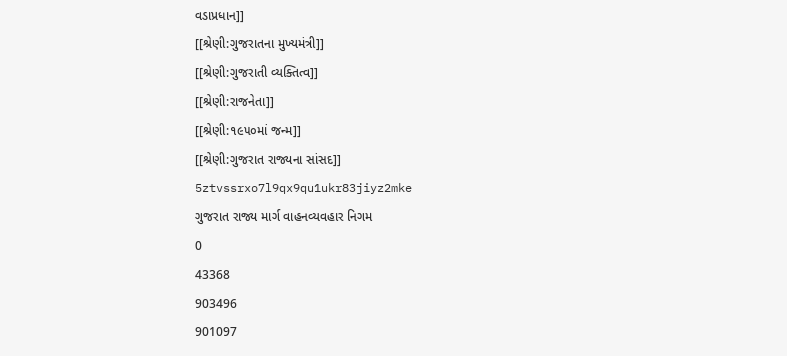વડાપ્રધાન]]
[[શ્રેણી:ગુજરાતના મુખ્યમંત્રી]]
[[શ્રેણી:ગુજરાતી વ્યક્તિત્વ]]
[[શ્રેણી:રાજનેતા]]
[[શ્રેણી:૧૯૫૦માં જન્મ]]
[[શ્રેણી:ગુજરાત રાજ્યના સાંસદ]]
5ztvssrxo7l9qx9qu1ukr83jiyz2mke
ગુજરાત રાજ્ય માર્ગ વાહનવ્યવહાર નિગમ
0
43368
903496
901097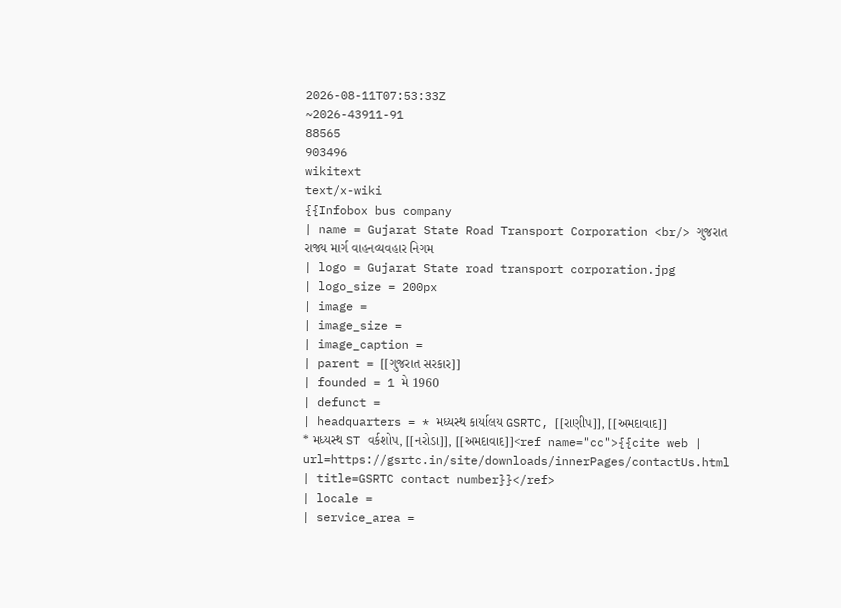2026-08-11T07:53:33Z
~2026-43911-91
88565
903496
wikitext
text/x-wiki
{{Infobox bus company
| name = Gujarat State Road Transport Corporation <br/> ગુજરાત રાજ્ય માર્ગ વાહનવ્યવહાર નિગમ
| logo = Gujarat State road transport corporation.jpg
| logo_size = 200px
| image =
| image_size =
| image_caption =
| parent = [[ગુજરાત સરકાર]]
| founded = 1 મે 1960
| defunct =
| headquarters = * મધ્યસ્થ કાર્યાલય GSRTC, [[રાણીપ]], [[અમદાવાદ]]
* મધ્યસ્થ ST વર્કશોપ, [[નરોડા]], [[અમદાવાદ]]<ref name="cc">{{cite web | url=https://gsrtc.in/site/downloads/innerPages/contactUs.html | title=GSRTC contact number}}</ref>
| locale =
| service_area =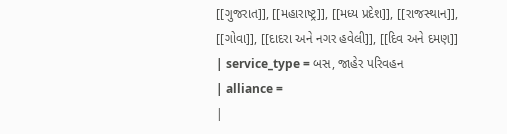[[ગુજરાત]], [[મહારાષ્ટ્ર]], [[મધ્ય પ્રદેશ]], [[રાજસ્થાન]], [[ગોવા]], [[દાદરા અને નગર હવેલી]], [[દિવ અને દમણ]]
| service_type = બસ, જાહેર પરિવહન
| alliance =
|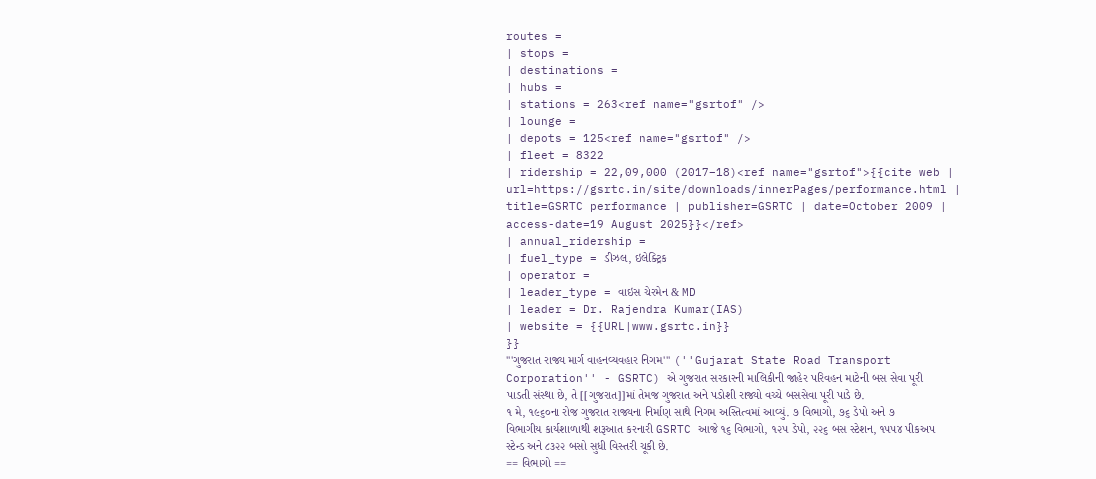routes =
| stops =
| destinations =
| hubs =
| stations = 263<ref name="gsrtof" />
| lounge =
| depots = 125<ref name="gsrtof" />
| fleet = 8322
| ridership = 22,09,000 (2017–18)<ref name="gsrtof">{{cite web | url=https://gsrtc.in/site/downloads/innerPages/performance.html | title=GSRTC performance | publisher=GSRTC | date=October 2009 | access-date=19 August 2025}}</ref>
| annual_ridership =
| fuel_type = ડીઝલ, ઇલેક્ટ્રિક
| operator =
| leader_type = વાઇસ ચેરમેન & MD
| leader = Dr. Rajendra Kumar(IAS)
| website = {{URL|www.gsrtc.in}}
}}
'''ગુજરાત રાજ્ય માર્ગ વાહનવ્યવહાર નિગમ''' (''Gujarat State Road Transport Corporation'' - GSRTC) એ ગુજરાત સરકારની માલિકીની જાહેર પરિવહન માટેની બસ સેવા પૂરી પાડતી સંસ્થા છે, તે [[ગુજરાત]]માં તેમજ ગુજરાત અને પડોશી રાજ્યો વચ્ચે બસસેવા પૂરી પાડે છે.
૧ મે, ૧૯૬૦ના રોજ ગુજરાત રાજ્યના નિર્માણ સાથે નિગમ અસ્તિત્વમાં આવ્યું. ૭ વિભાગો, ૭૬ ડેપો અને ૭ વિભાગીય કાર્યશાળાથી શરૂઆત કરનારી GSRTC આજે ૧૬ વિભાગો, ૧૨૫ ડેપો, ૨૨૬ બસ સ્ટેશન, ૧૫૫૪ પીકઅપ સ્ટેન્ડ અને ૮૩૨૨ બસો સુધી વિસ્તરી ચૂકી છે.
== વિભાગો ==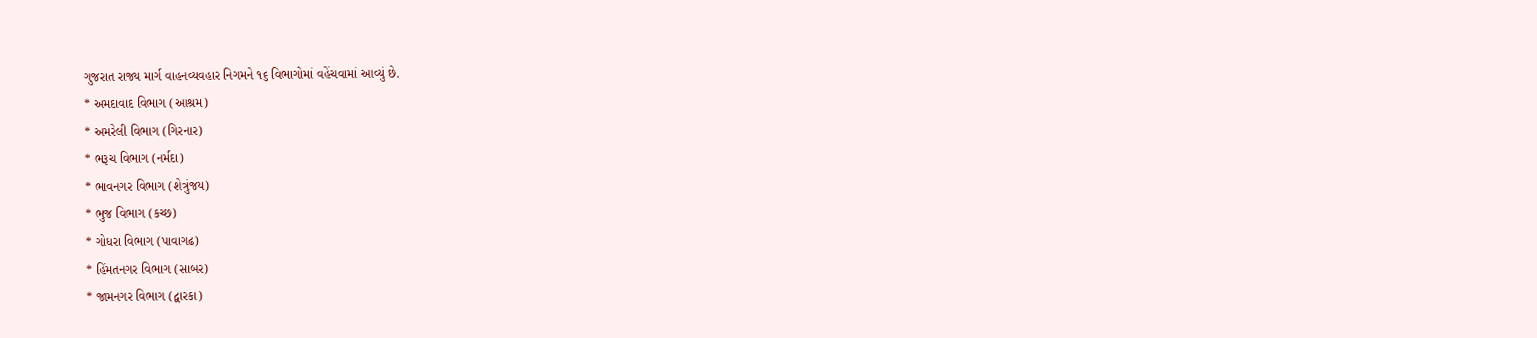ગુજરાત રાજ્ય માર્ગ વાહનવ્યવહાર નિગમને ૧૬ વિભાગોમાં વહેંચવામાં આવ્યું છે.
* અમદાવાદ વિભાગ (આશ્રમ)
* અમરેલી વિભાગ (ગિરનાર)
* ભરૂચ વિભાગ (નર્મદા)
* ભાવનગર વિભાગ (શેત્રુંજય)
* ભુજ વિભાગ (કચ્છ)
* ગોધરા વિભાગ (પાવાગઢ)
* હિંમતનગર વિભાગ (સાબર)
* જામનગર વિભાગ (દ્વારકા)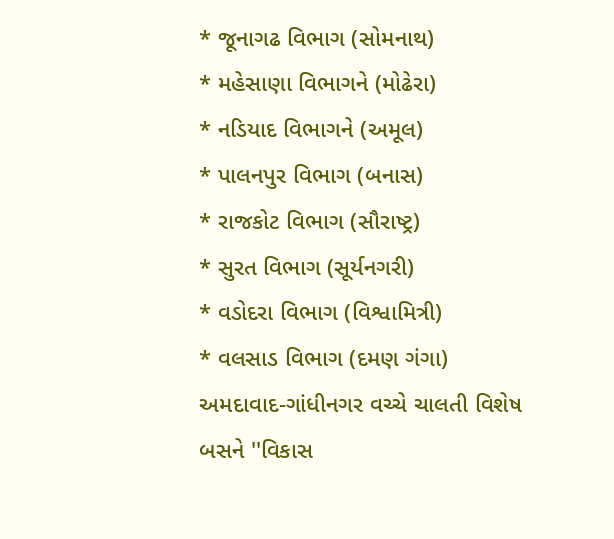* જૂનાગઢ વિભાગ (સોમનાથ)
* મહેસાણા વિભાગને (મોઢેરા)
* નડિયાદ વિભાગને (અમૂલ)
* પાલનપુર વિભાગ (બનાસ)
* રાજકોટ વિભાગ (સૌરાષ્ટ્ર)
* સુરત વિભાગ (સૂર્યનગરી)
* વડોદરા વિભાગ (વિશ્વામિત્રી)
* વલસાડ વિભાગ (દમણ ગંગા)
અમદાવાદ-ગાંધીનગર વચ્ચે ચાલતી વિશેષ બસને ''વિકાસ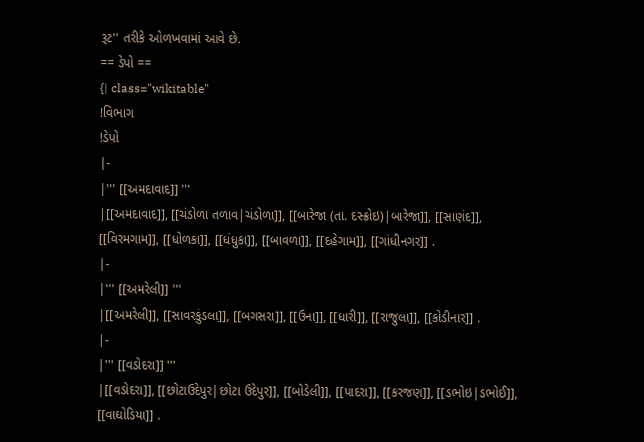રૂટ'' તરીકે ઓળખવામાં આવે છે.
== ડેપો ==
{| class="wikitable"
!વિભાગ
!ડેપો
|-
|''' [[અમદાવાદ]] '''
|[[અમદાવાદ]], [[ચંડોળા તળાવ|ચંડોળા]], [[બારેજા (તા. દસ્ક્રોઇ)|બારેજા]], [[સાણંદ]], [[વિરમગામ]], [[ધોળકા]], [[ધંધુકા]], [[બાવળા]], [[દહેગામ]], [[ગાંધીનગર]] .
|-
|''' [[અમરેલી]] '''
|[[અમરેલી]], [[સાવરકુંડલા]], [[બગસરા]], [[ઉના]], [[ધારી]], [[રાજુલા]], [[કોડીનાર]] .
|-
|''' [[વડોદરા]] '''
|[[વડોદરા]], [[છોટાઉદેપુર|છોટા ઉદેપુર]], [[બોડેલી]], [[પાદરા]], [[કરજણ]], [[ડભોઇ|ડભોઈ]], [[વાઘોડિયા]] .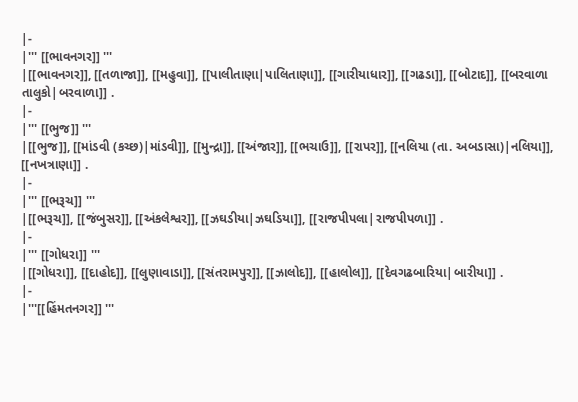|-
|''' [[ભાવનગર]] '''
|[[ભાવનગર]], [[તળાજા]], [[મહુવા]], [[પાલીતાણા|પાલિતાણા]], [[ગારીયાધાર]], [[ગઢડા]], [[બોટાદ]], [[બરવાળા તાલુકો|બરવાળા]] .
|-
|''' [[ભુજ]] '''
|[[ભુજ]], [[માંડવી (કચ્છ)|માંડવી]], [[મુન્દ્રા]], [[અંજાર]], [[ભચાઉ]], [[રાપર]], [[નલિયા (તા. અબડાસા)|નલિયા]], [[નખત્રાણા]] .
|-
|''' [[ભરૂચ]] '''
|[[ભરૂચ]], [[જંબુસર]], [[અંકલેશ્વર]], [[ઝઘડીયા|ઝઘડિયા]], [[રાજપીપલા|રાજપીપળા]] .
|-
|''' [[ગોધરા]] '''
|[[ગોધરા]], [[દાહોદ]], [[લુણાવાડા]], [[સંતરામપુર]], [[ઝાલોદ]], [[હાલોલ]], [[દેવગઢબારિયા|બારીયા]] .
|-
|'''[[હિંમતનગર]] '''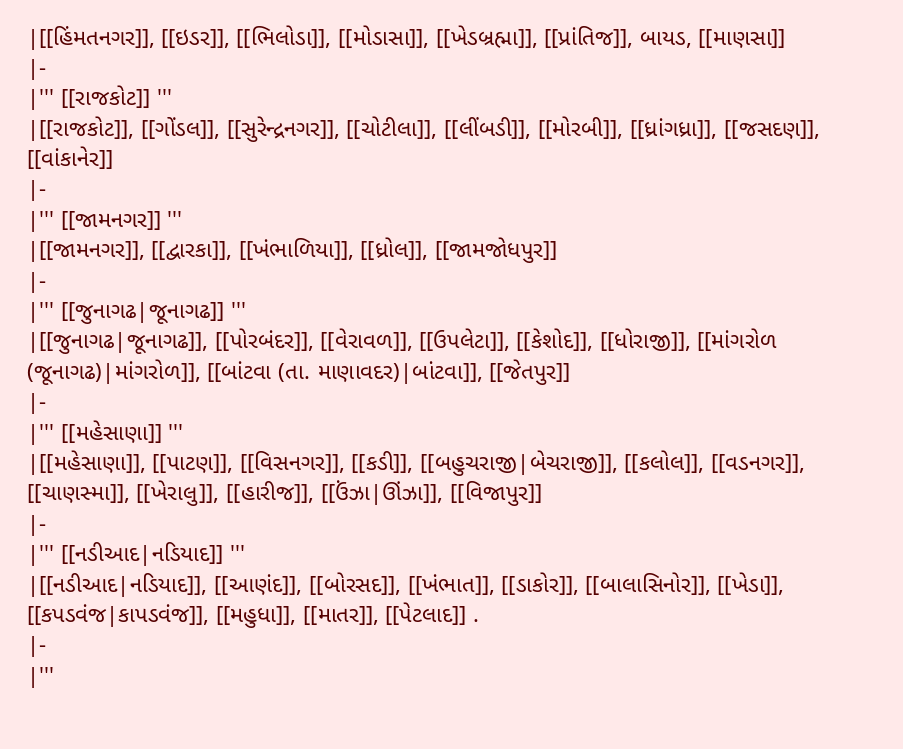|[[હિંમતનગર]], [[ઇડર]], [[ભિલોડા]], [[મોડાસા]], [[ખેડબ્રહ્મા]], [[પ્રાંતિજ]], બાયડ, [[માણસા]]
|-
|''' [[રાજકોટ]] '''
|[[રાજકોટ]], [[ગોંડલ]], [[સુરેન્દ્રનગર]], [[ચોટીલા]], [[લીંબડી]], [[મોરબી]], [[ધ્રાંગધ્રા]], [[જસદણ]], [[વાંકાનેર]]
|-
|''' [[જામનગર]] '''
|[[જામનગર]], [[દ્વારકા]], [[ખંભાળિયા]], [[ધ્રોલ]], [[જામજોધપુર]]
|-
|''' [[જુનાગઢ|જૂનાગઢ]] '''
|[[જુનાગઢ|જૂનાગઢ]], [[પોરબંદર]], [[વેરાવળ]], [[ઉપલેટા]], [[કેશોદ]], [[ધોરાજી]], [[માંગરોળ (જૂનાગઢ)|માંગરોળ]], [[બાંટવા (તા. માણાવદર)|બાંટવા]], [[જેતપુર]]
|-
|''' [[મહેસાણા]] '''
|[[મહેસાણા]], [[પાટણ]], [[વિસનગર]], [[કડી]], [[બહુચરાજી|બેચરાજી]], [[કલોલ]], [[વડનગર]], [[ચાણસ્મા]], [[ખેરાલુ]], [[હારીજ]], [[ઉંઝા|ઊંઝા]], [[વિજાપુર]]
|-
|''' [[નડીઆદ|નડિયાદ]] '''
|[[નડીઆદ|નડિયાદ]], [[આણંદ]], [[બોરસદ]], [[ખંભાત]], [[ડાકોર]], [[બાલાસિનોર]], [[ખેડા]], [[કપડવંજ|કાપડવંજ]], [[મહુધા]], [[માતર]], [[પેટલાદ]] .
|-
|'''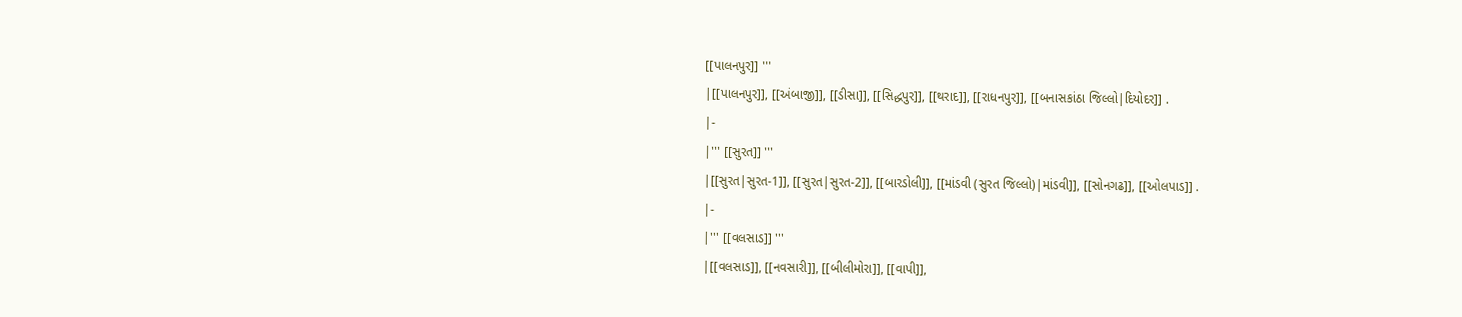[[પાલનપુર]] '''
|[[પાલનપુર]], [[અંબાજી]], [[ડીસા]], [[સિદ્ધપુર]], [[થરાદ]], [[રાધનપુર]], [[બનાસકાંઠા જિલ્લો|દિયોદર]] .
|-
|''' [[સુરત]] '''
|[[સુરત|સુરત-1]], [[સુરત|સુરત-2]], [[બારડોલી]], [[માંડવી (સુરત જિલ્લો)|માંડવી]], [[સોનગઢ]], [[ઓલપાડ]] .
|-
|''' [[વલસાડ]] '''
|[[વલસાડ]], [[નવસારી]], [[બીલીમોરા]], [[વાપી]],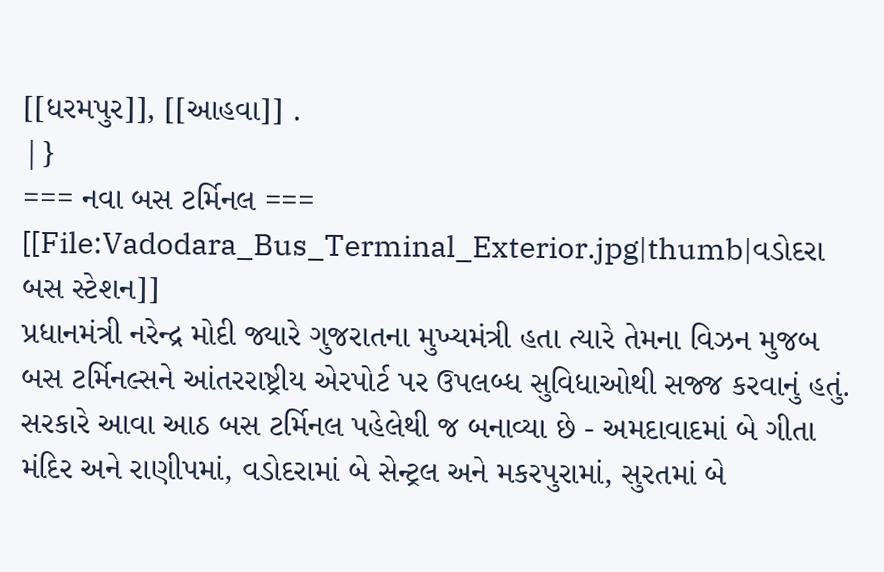[[ધરમપુર]], [[આહવા]] .
|}
=== નવા બસ ટર્મિનલ ===
[[File:Vadodara_Bus_Terminal_Exterior.jpg|thumb|વડોદરા બસ સ્ટેશન]]
પ્રધાનમંત્રી નરેન્દ્ર મોદી જ્યારે ગુજરાતના મુખ્યમંત્રી હતા ત્યારે તેમના વિઝન મુજબ બસ ટર્મિનલ્સને આંતરરાષ્ટ્રીય એરપોર્ટ પર ઉપલબ્ધ સુવિધાઓથી સજ્જ કરવાનું હતું. સરકારે આવા આઠ બસ ટર્મિનલ પહેલેથી જ બનાવ્યા છે - અમદાવાદમાં બે ગીતા મંદિર અને રાણીપમાં, વડોદરામાં બે સેન્ટ્રલ અને મકરપુરામાં, સુરતમાં બે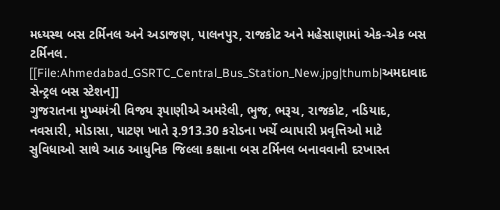મધ્યસ્થ બસ ટર્મિનલ અને અડાજણ, પાલનપુર, રાજકોટ અને મહેસાણામાં એક-એક બસ ટર્મિનલ.
[[File:Ahmedabad_GSRTC_Central_Bus_Station_New.jpg|thumb|અમદાવાદ સેન્ટ્રલ બસ સ્ટેશન]]
ગુજરાતના મુખ્યમંત્રી વિજય રૂપાણીએ અમરેલી, ભુજ, ભરૂચ, રાજકોટ, નડિયાદ, નવસારી, મોડાસા, પાટણ ખાતે રૂ.913.30 કરોડના ખર્ચે વ્યાપારી પ્રવૃત્તિઓ માટે સુવિધાઓ સાથે આઠ આધુનિક જિલ્લા કક્ષાના બસ ટર્મિનલ બનાવવાની દરખાસ્ત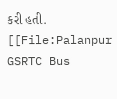કરી હતી. [[File:Palanpur GSRTC Bus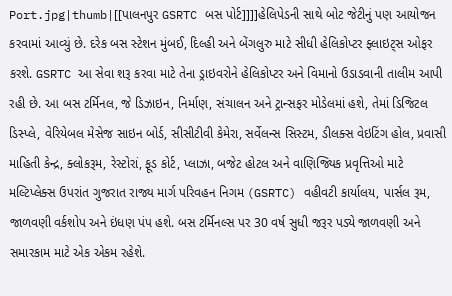Port.jpg|thumb|[[પાલનપુર GSRTC બસ પોર્ટ]]]]હેલિપેડની સાથે બોટ જેટીનું પણ આયોજન કરવામાં આવ્યું છે. દરેક બસ સ્ટેશન મુંબઈ, દિલ્હી અને બેંગલુરુ માટે સીધી હેલિકોપ્ટર ફ્લાઇટ્સ ઓફર કરશે. GSRTC આ સેવા શરૂ કરવા માટે તેના ડ્રાઇવરોને હેલિકોપ્ટર અને વિમાનો ઉડાડવાની તાલીમ આપી રહી છે. આ બસ ટર્મિનલ, જે ડિઝાઇન, નિર્માણ, સંચાલન અને ટ્રાન્સફર મોડેલમાં હશે, તેમાં ડિજિટલ ડિસ્પ્લે, વેરિયેબલ મેસેજ સાઇન બોર્ડ, સીસીટીવી કેમેરા, સર્વેલન્સ સિસ્ટમ, ડીલક્સ વેઇટિંગ હોલ, પ્રવાસી માહિતી કેન્દ્ર, ક્લોકરૂમ, રેસ્ટોરાં, ફૂડ કોર્ટ, પ્લાઝા, બજેટ હોટલ અને વાણિજ્યિક પ્રવૃત્તિઓ માટે મલ્ટિપ્લેક્સ ઉપરાંત ગુજરાત રાજ્ય માર્ગ પરિવહન નિગમ (GSRTC) વહીવટી કાર્યાલય, પાર્સલ રૂમ, જાળવણી વર્કશોપ અને ઇંધણ પંપ હશે. બસ ટર્મિનલ્સ પર 30 વર્ષ સુધી જરૂર પડ્યે જાળવણી અને સમારકામ માટે એક એકમ રહેશે.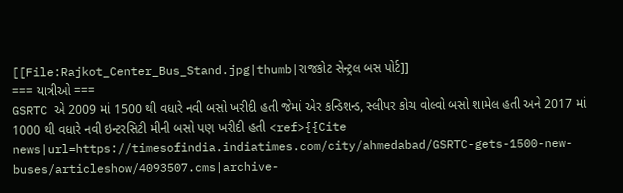[[File:Rajkot_Center_Bus_Stand.jpg|thumb|રાજકોટ સેન્ટ્રલ બસ પોર્ટ]]
=== યાત્રીઓ ===
GSRTC એ 2009 માં 1500 થી વધારે નવી બસો ખરીદી હતી જેમાં એર કન્ડિશન્ડ, સ્લીપર કોચ વોલ્વો બસો શામેલ હતી અને 2017 માં 1000 થી વધારે નવી ઇન્ટરસિટી મીની બસો પણ ખરીદી હતી <ref>{{Cite news|url=https://timesofindia.indiatimes.com/city/ahmedabad/GSRTC-gets-1500-new-buses/articleshow/4093507.cms|archive-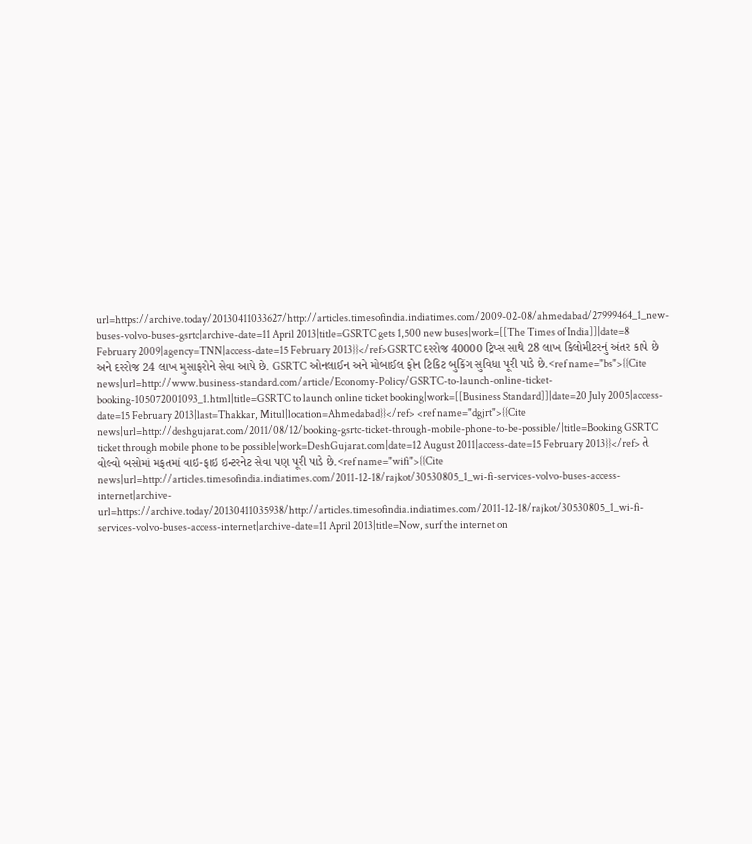url=https://archive.today/20130411033627/http://articles.timesofindia.indiatimes.com/2009-02-08/ahmedabad/27999464_1_new-buses-volvo-buses-gsrtc|archive-date=11 April 2013|title=GSRTC gets 1,500 new buses|work=[[The Times of India]]|date=8 February 2009|agency=TNN|access-date=15 February 2013}}</ref>GSRTC દરરોજ 40000 ટ્રિપ્સ સાથે 28 લાખ કિલોમીટરનું અંતર કાપે છે અને દરરોજ 24 લાખ મુસાફરોને સેવા આપે છે. GSRTC ઓનલાઈન અને મોબાઈલ ફોન ટિકિટ બુકિંગ સુવિધા પૂરી પાડે છે.<ref name="bs">{{Cite news|url=http://www.business-standard.com/article/Economy-Policy/GSRTC-to-launch-online-ticket-booking-105072001093_1.html|title=GSRTC to launch online ticket booking|work=[[Business Standard]]|date=20 July 2005|access-date=15 February 2013|last=Thakkar, Mitul|location=Ahmedabad}}</ref> <ref name="dgjrt">{{Cite news|url=http://deshgujarat.com/2011/08/12/booking-gsrtc-ticket-through-mobile-phone-to-be-possible/|title=Booking GSRTC ticket through mobile phone to be possible|work=DeshGujarat.com|date=12 August 2011|access-date=15 February 2013}}</ref> તે વોલ્વો બસોમાં મફતમાં વાઇ-ફાઇ ઇન્ટરનેટ સેવા પણ પૂરી પાડે છે.<ref name="wifi">{{Cite news|url=http://articles.timesofindia.indiatimes.com/2011-12-18/rajkot/30530805_1_wi-fi-services-volvo-buses-access-internet|archive-url=https://archive.today/20130411035938/http://articles.timesofindia.indiatimes.com/2011-12-18/rajkot/30530805_1_wi-fi-services-volvo-buses-access-internet|archive-date=11 April 2013|title=Now, surf the internet on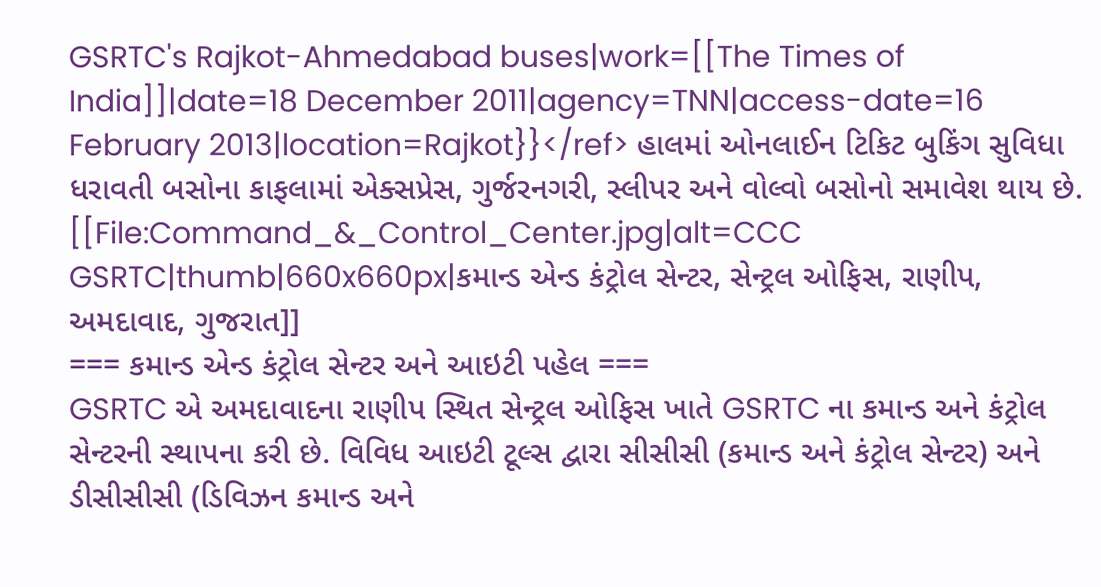GSRTC's Rajkot-Ahmedabad buses|work=[[The Times of India]]|date=18 December 2011|agency=TNN|access-date=16 February 2013|location=Rajkot}}</ref> હાલમાં ઓનલાઈન ટિકિટ બુકિંગ સુવિધા ધરાવતી બસોના કાફલામાં એક્સપ્રેસ, ગુર્જરનગરી, સ્લીપર અને વોલ્વો બસોનો સમાવેશ થાય છે.
[[File:Command_&_Control_Center.jpg|alt=CCC GSRTC|thumb|660x660px|કમાન્ડ એન્ડ કંટ્રોલ સેન્ટર, સેન્ટ્રલ ઓફિસ, રાણીપ, અમદાવાદ, ગુજરાત]]
=== કમાન્ડ એન્ડ કંટ્રોલ સેન્ટર અને આઇટી પહેલ ===
GSRTC એ અમદાવાદના રાણીપ સ્થિત સેન્ટ્રલ ઓફિસ ખાતે GSRTC ના કમાન્ડ અને કંટ્રોલ સેન્ટરની સ્થાપના કરી છે. વિવિધ આઇટી ટૂલ્સ દ્વારા સીસીસી (કમાન્ડ અને કંટ્રોલ સેન્ટર) અને ડીસીસીસી (ડિવિઝન કમાન્ડ અને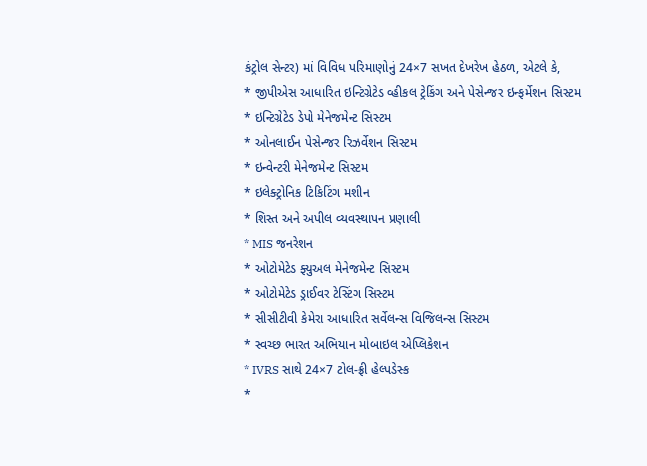કંટ્રોલ સેન્ટર) માં વિવિધ પરિમાણોનું 24×7 સખત દેખરેખ હેઠળ, એટલે કે,
* જીપીએસ આધારિત ઇન્ટિગ્રેટેડ વ્હીકલ ટ્રેકિંગ અને પેસેન્જર ઇન્ફર્મેશન સિસ્ટમ
* ઇન્ટિગ્રેટેડ ડેપો મેનેજમેન્ટ સિસ્ટમ
* ઓનલાઈન પેસેન્જર રિઝર્વેશન સિસ્ટમ
* ઇન્વેન્ટરી મેનેજમેન્ટ સિસ્ટમ
* ઇલેક્ટ્રોનિક ટિકિટિંગ મશીન
* શિસ્ત અને અપીલ વ્યવસ્થાપન પ્રણાલી
* MIS જનરેશન
* ઓટોમેટેડ ફ્યુઅલ મેનેજમેન્ટ સિસ્ટમ
* ઓટોમેટેડ ડ્રાઈવર ટેસ્ટિંગ સિસ્ટમ
* સીસીટીવી કેમેરા આધારિત સર્વેલન્સ વિજિલન્સ સિસ્ટમ
* સ્વચ્છ ભારત અભિયાન મોબાઇલ એપ્લિકેશન
* IVRS સાથે 24×7 ટોલ-ફ્રી હેલ્પડેસ્ક
*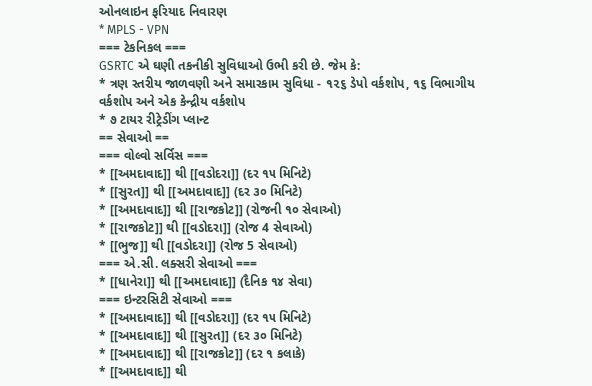ઓનલાઇન ફરિયાદ નિવારણ
* MPLS - VPN
=== ટેકનિકલ ===
GSRTC એ ઘણી તકનીકી સુવિધાઓ ઉભી કરી છે. જેમ કે:
* ત્રણ સ્તરીય જાળવણી અને સમારકામ સુવિધા - ૧૨૬ ડેપો વર્કશોપ, ૧૬ વિભાગીય વર્કશોપ અને એક કેન્દ્રીય વર્કશોપ
* ૭ ટાયર રીટ્રેડીંગ પ્લાન્ટ
== સેવાઓ ==
=== વોલ્વો સર્વિસ ===
* [[અમદાવાદ]] થી [[વડોદરા]] (દર ૧૫ મિનિટે)
* [[સુરત]] થી [[અમદાવાદ]] (દર ૩૦ મિનિટે)
* [[અમદાવાદ]] થી [[રાજકોટ]] (રોજની ૧૦ સેવાઓ)
* [[રાજકોટ]] થી [[વડોદરા]] (રોજ 4 સેવાઓ)
* [[ભુજ]] થી [[વડોદરા]] (રોજ 5 સેવાઓ)
=== એ.સી. લક્સરી સેવાઓ ===
* [[ધાનેરા]] થી [[અમદાવાદ]] (દૈનિક ૧૪ સેવા)
=== ઇન્ટરસિટી સેવાઓ ===
* [[અમદાવાદ]] થી [[વડોદરા]] (દર ૧૫ મિનિટે)
* [[અમદાવાદ]] થી [[સુરત]] (દર ૩૦ મિનિટે)
* [[અમદાવાદ]] થી [[રાજકોટ]] (દર ૧ કલાકે)
* [[અમદાવાદ]] થી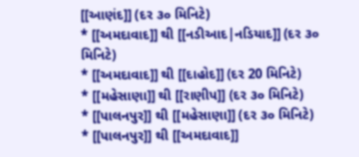[[આણંદ]] (દર ૩૦ મિનિટે)
* [[અમદાવાદ]] થી [[નડીઆદ|નડિયાદ]] (દર ૩૦ મિનિટે)
* [[અમદાવાદ]] થી [[દાહોદ]] (દર 20 મિનિટે)
* [[મહેસાણા]] થી [[રાણીપ]] (દર ૩૦ મિનિટે)
* [[પાલનપુર]] થી [[મહેસાણા]] (દર ૩૦ મિનિટે)
* [[પાલનપુર]] થી [[અમદાવાદ]]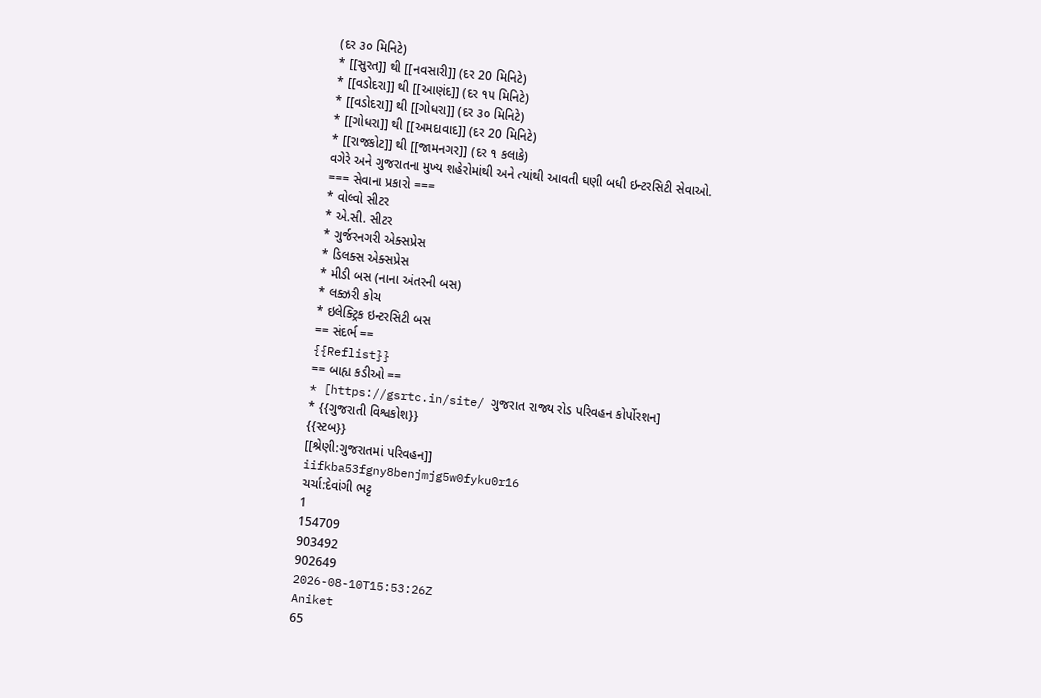(દર ૩૦ મિનિટે)
* [[સુરત]] થી [[નવસારી]] (દર 20 મિનિટે)
* [[વડોદરા]] થી [[આણંદ]] (દર ૧૫ મિનિટે)
* [[વડોદરા]] થી [[ગોધરા]] (દર ૩૦ મિનિટે)
* [[ગોધરા]] થી [[અમદાવાદ]] (દર 20 મિનિટે)
* [[રાજકોટ]] થી [[જામનગર]] (દર ૧ કલાકે)
વગેરે અને ગુજરાતના મુખ્ય શહેરોમાંથી અને ત્યાંથી આવતી ઘણી બધી ઇન્ટરસિટી સેવાઓ.
=== સેવાના પ્રકારો ===
* વોલ્વો સીટર
* એ.સી. સીટર
* ગુર્જરનગરી એક્સપ્રેસ
* ડિલક્સ એક્સપ્રેસ
* મીડી બસ (નાના અંતરની બસ)
* લક્ઝરી કોચ
* ઇલેક્ટ્રિક ઇન્ટરસિટી બસ
== સંદર્ભ ==
{{Reflist}}
== બાહ્ય કડીઓ ==
* [https://gsrtc.in/site/ ગુજરાત રાજ્ય રોડ પરિવહન કોર્પોરશન]
* {{ગુજરાતી વિશ્વકોશ}}
{{સ્ટબ}}
[[શ્રેણી:ગુજરાતમાં પરિવહન]]
iifkba53fgny8benjmjg5w0fyku0r16
ચર્ચા:દેવાંગી ભટ્ટ
1
154709
903492
902649
2026-08-10T15:53:26Z
Aniket
65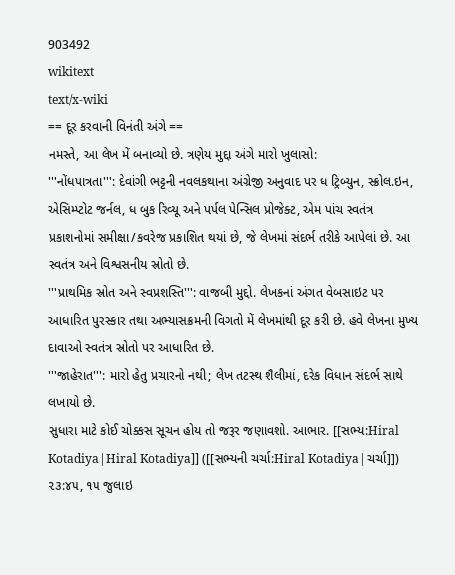903492
wikitext
text/x-wiki
== દૂર કરવાની વિનંતી અંગે ==
નમસ્તે, આ લેખ મેં બનાવ્યો છે. ત્રણેય મુદ્દા અંગે મારો ખુલાસો:
'''નોંધપાત્રતા''': દેવાંગી ભટ્ટની નવલકથાના અંગ્રેજી અનુવાદ પર ધ ટ્રિબ્યુન, સ્ક્રોલ.ઇન, એસિમ્પ્ટોટ જર્નલ, ધ બુક રિવ્યૂ અને પર્પલ પેન્સિલ પ્રોજેક્ટ, એમ પાંચ સ્વતંત્ર પ્રકાશનોમાં સમીક્ષા/કવરેજ પ્રકાશિત થયાં છે, જે લેખમાં સંદર્ભ તરીકે આપેલાં છે. આ સ્વતંત્ર અને વિશ્વસનીય સ્રોતો છે.
'''પ્રાથમિક સ્રોત અને સ્વપ્રશસ્તિ''': વાજબી મુદ્દો. લેખકનાં અંગત વેબસાઇટ પર આધારિત પુરસ્કાર તથા અભ્યાસક્રમની વિગતો મેં લેખમાંથી દૂર કરી છે. હવે લેખના મુખ્ય દાવાઓ સ્વતંત્ર સ્રોતો પર આધારિત છે.
'''જાહેરાત''': મારો હેતુ પ્રચારનો નથી; લેખ તટસ્થ શૈલીમાં, દરેક વિધાન સંદર્ભ સાથે લખાયો છે.
સુધારા માટે કોઈ ચોક્કસ સૂચન હોય તો જરૂર જણાવશો. આભાર. [[સભ્ય:Hiral Kotadiya|Hiral Kotadiya]] ([[સભ્યની ચર્ચા:Hiral Kotadiya|ચર્ચા]]) ૨૩:૪૫, ૧૫ જુલાઇ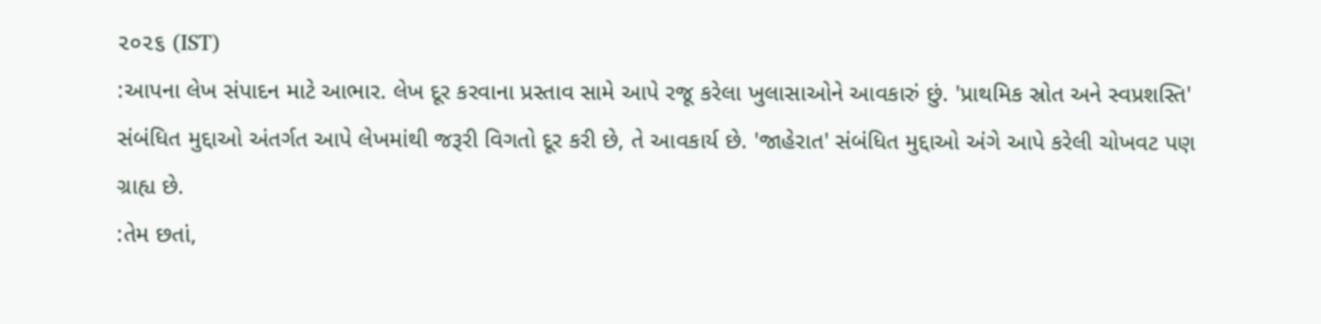૨૦૨૬ (IST)
:આપના લેખ સંપાદન માટે આભાર. લેખ દૂર કરવાના પ્રસ્તાવ સામે આપે રજૂ કરેલા ખુલાસાઓને આવકારું છું. 'પ્રાથમિક સ્રોત અને સ્વપ્રશસ્તિ' સંબંધિત મુદ્દાઓ અંતર્ગત આપે લેખમાંથી જરૂરી વિગતો દૂર કરી છે, તે આવકાર્ય છે. 'જાહેરાત' સંબંધિત મુદ્દાઓ અંગે આપે કરેલી ચોખવટ પણ ગ્રાહ્ય છે.
:તેમ છતાં,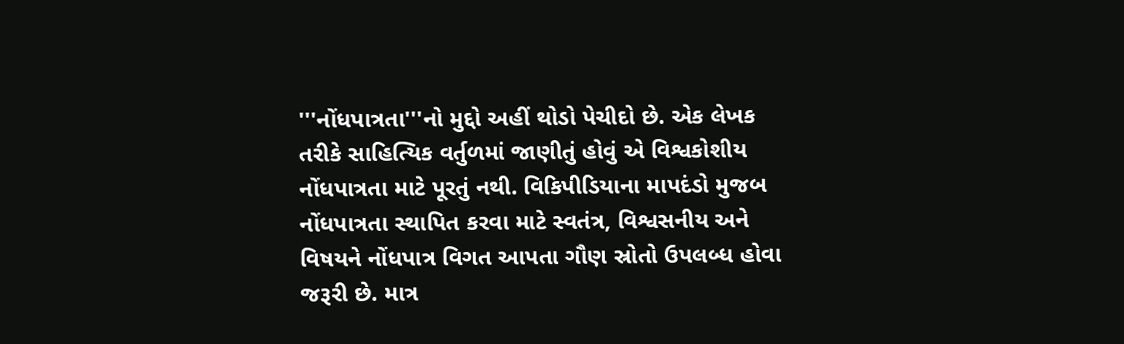'''નોંધપાત્રતા'''નો મુદ્દો અહીં થોડો પેચીદો છે. એક લેખક તરીકે સાહિત્યિક વર્તુળમાં જાણીતું હોવું એ વિશ્વકોશીય નોંધપાત્રતા માટે પૂરતું નથી. વિકિપીડિયાના માપદંડો મુજબ નોંધપાત્રતા સ્થાપિત કરવા માટે સ્વતંત્ર, વિશ્વસનીય અને વિષયને નોંધપાત્ર વિગત આપતા ગૌણ સ્રોતો ઉપલબ્ધ હોવા જરૂરી છે. માત્ર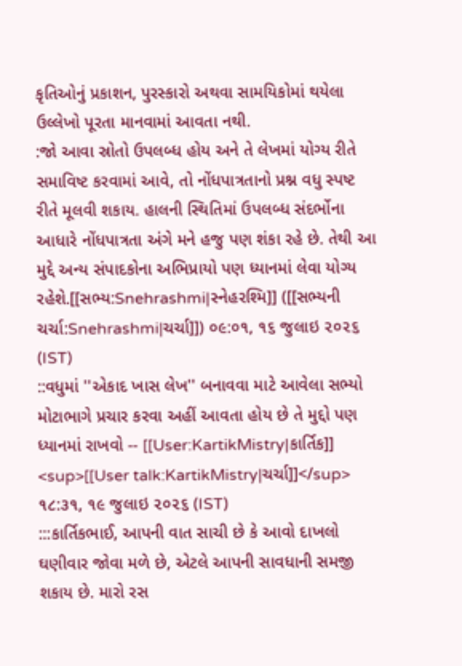કૃતિઓનું પ્રકાશન, પુરસ્કારો અથવા સામયિકોમાં થયેલા ઉલ્લેખો પૂરતા માનવામાં આવતા નથી.
:જો આવા સ્રોતો ઉપલબ્ધ હોય અને તે લેખમાં યોગ્ય રીતે સમાવિષ્ટ કરવામાં આવે, તો નોંધપાત્રતાનો પ્રશ્ન વધુ સ્પષ્ટ રીતે મૂલવી શકાય. હાલની સ્થિતિમાં ઉપલબ્ધ સંદર્ભોના આધારે નોંધપાત્રતા અંગે મને હજુ પણ શંકા રહે છે. તેથી આ મુદ્દે અન્ય સંપાદકોના અભિપ્રાયો પણ ધ્યાનમાં લેવા યોગ્ય રહેશે.[[સભ્ય:Snehrashmi|સ્નેહરશ્મિ]] ([[સભ્યની ચર્ચા:Snehrashmi|ચર્ચા]]) ૦૯:૦૧, ૧૬ જુલાઇ ૨૦૨૬ (IST)
::વધુમાં ''એકાદ ખાસ લેખ'' બનાવવા માટે આવેલા સભ્યો મોટાભાગે પ્રચાર કરવા અહીં આવતા હોય છે તે મુદ્દો પણ ધ્યાનમાં રાખવો -- [[User:KartikMistry|કાર્તિક]] <sup>[[User talk:KartikMistry|ચર્ચા]]</sup> ૧૮:૩૧, ૧૯ જુલાઇ ૨૦૨૬ (IST)
:::કાર્તિકભાઈ, આપની વાત સાચી છે કે આવો દાખલો ઘણીવાર જોવા મળે છે, એટલે આપની સાવધાની સમજી શકાય છે. મારો રસ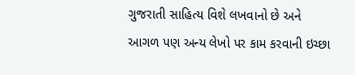ગુજરાતી સાહિત્ય વિશે લખવાનો છે અને આગળ પણ અન્ય લેખો પર કામ કરવાની ઇચ્છા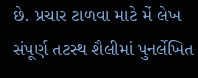છે. પ્રચાર ટાળવા માટે મેં લેખ સંપૂર્ણ તટસ્થ શૈલીમાં પુનર્લેખિત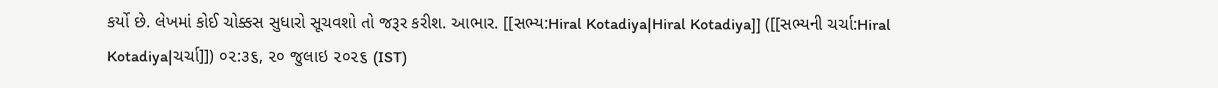કર્યો છે. લેખમાં કોઈ ચોક્કસ સુધારો સૂચવશો તો જરૂર કરીશ. આભાર. [[સભ્ય:Hiral Kotadiya|Hiral Kotadiya]] ([[સભ્યની ચર્ચા:Hiral Kotadiya|ચર્ચા]]) ૦૨:૩૬, ૨૦ જુલાઇ ૨૦૨૬ (IST)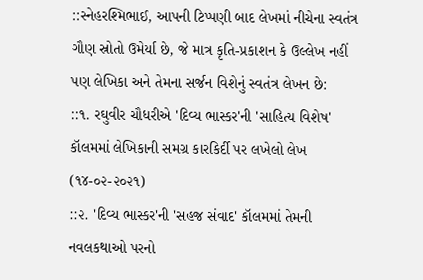::સ્નેહરશ્મિભાઈ, આપની ટિપ્પણી બાદ લેખમાં નીચેના સ્વતંત્ર ગૌણ સ્રોતો ઉમેર્યા છે, જે માત્ર કૃતિ-પ્રકાશન કે ઉલ્લેખ નહીં પણ લેખિકા અને તેમના સર્જન વિશેનું સ્વતંત્ર લેખન છે:
::૧. રઘુવીર ચૌધરીએ 'દિવ્ય ભાસ્કર'ની 'સાહિત્ય વિશેષ' કૉલમમાં લેખિકાની સમગ્ર કારકિર્દી પર લખેલો લેખ (૧૪-૦૨-૨૦૨૧)
::૨. 'દિવ્ય ભાસ્કર'ની 'સહજ સંવાદ' કૉલમમાં તેમની નવલકથાઓ પરનો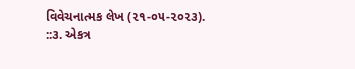વિવેચનાત્મક લેખ (૨૧-૦૫-૨૦૨૩).
::૩. એકત્ર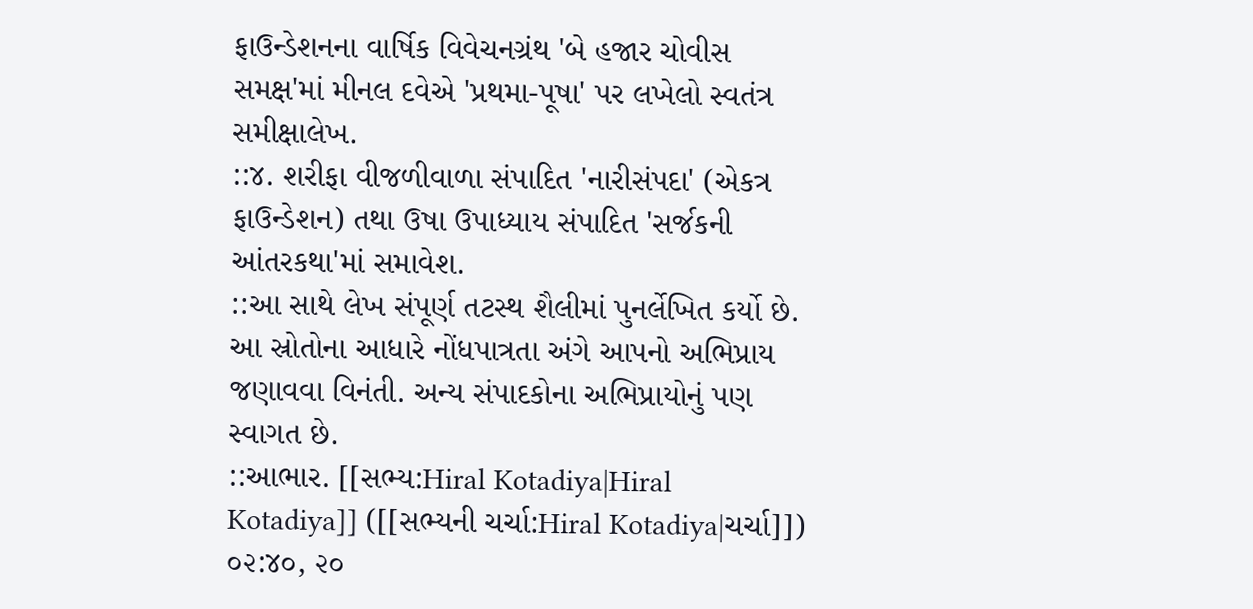ફાઉન્ડેશનના વાર્ષિક વિવેચનગ્રંથ 'બે હજાર ચોવીસ સમક્ષ'માં મીનલ દવેએ 'પ્રથમા-પૂષા' પર લખેલો સ્વતંત્ર સમીક્ષાલેખ.
::૪. શરીફા વીજળીવાળા સંપાદિત 'નારીસંપદા' (એકત્ર ફાઉન્ડેશન) તથા ઉષા ઉપાધ્યાય સંપાદિત 'સર્જકની આંતરકથા'માં સમાવેશ.
::આ સાથે લેખ સંપૂર્ણ તટસ્થ શૈલીમાં પુનર્લેખિત કર્યો છે. આ સ્રોતોના આધારે નોંધપાત્રતા અંગે આપનો અભિપ્રાય જણાવવા વિનંતી. અન્ય સંપાદકોના અભિપ્રાયોનું પણ સ્વાગત છે.
::આભાર. [[સભ્ય:Hiral Kotadiya|Hiral Kotadiya]] ([[સભ્યની ચર્ચા:Hiral Kotadiya|ચર્ચા]]) ૦૨:૪૦, ૨૦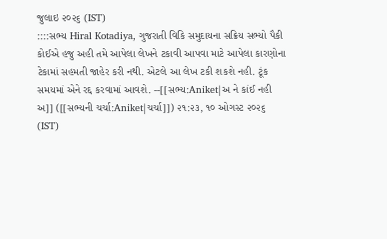જુલાઇ ૨૦૨૬ (IST)
::::સભ્ય Hiral Kotadiya, ગુજરાતી વિકિ સમુદાયના સક્રિય સભ્યો પૈકી કોઈએ હજુ અહી તમે આપેલા લેખને ટકાવી આપવા માટે આપેલા કારણોના ટેકામાં સહમતી જાહેર કરી નથી. એટલે આ લેખ ટકી શકશે નહી. ટૂંક સમયમાં એને રદ્દ કરવામાં આવશે. --[[સભ્ય:Aniket|અ ને કાંઈ નહી અ]] ([[સભ્યની ચર્ચા:Aniket|ચર્ચા]]) ૨૧:૨૩, ૧૦ ઓગસ્ટ ૨૦૨૬ (IST)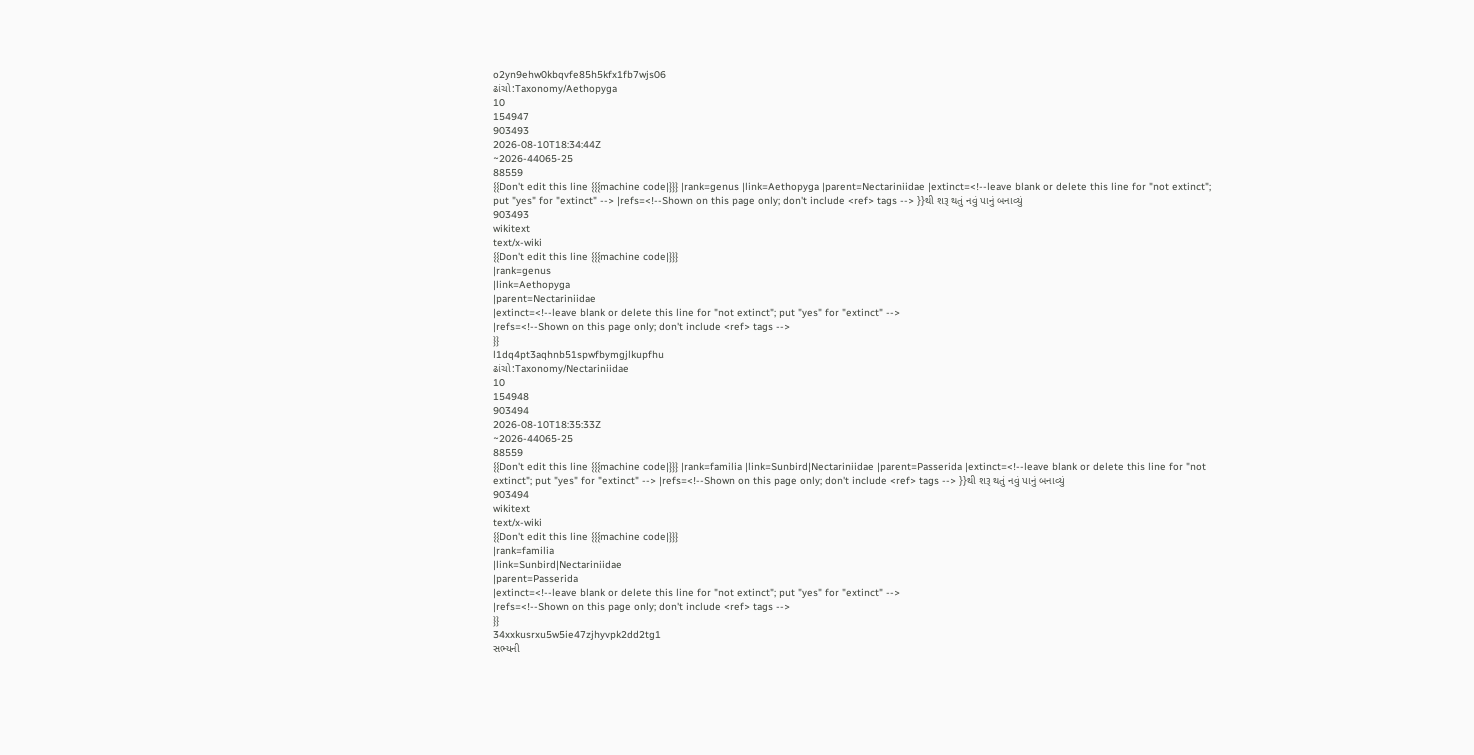o2yn9ehw0kbqvfe85h5kfx1fb7wjs06
ઢાંચો:Taxonomy/Aethopyga
10
154947
903493
2026-08-10T18:34:44Z
~2026-44065-25
88559
{{Don't edit this line {{{machine code|}}} |rank=genus |link=Aethopyga |parent=Nectariniidae |extinct=<!--leave blank or delete this line for "not extinct"; put "yes" for "extinct" --> |refs=<!--Shown on this page only; don't include <ref> tags --> }}થી શરૂ થતું નવું પાનું બનાવ્યું
903493
wikitext
text/x-wiki
{{Don't edit this line {{{machine code|}}}
|rank=genus
|link=Aethopyga
|parent=Nectariniidae
|extinct=<!--leave blank or delete this line for "not extinct"; put "yes" for "extinct" -->
|refs=<!--Shown on this page only; don't include <ref> tags -->
}}
l1dq4pt3aqhnb51spwfbymgjlkupfhu
ઢાંચો:Taxonomy/Nectariniidae
10
154948
903494
2026-08-10T18:35:33Z
~2026-44065-25
88559
{{Don't edit this line {{{machine code|}}} |rank=familia |link=Sunbird|Nectariniidae |parent=Passerida |extinct=<!--leave blank or delete this line for "not extinct"; put "yes" for "extinct" --> |refs=<!--Shown on this page only; don't include <ref> tags --> }}થી શરૂ થતું નવું પાનું બનાવ્યું
903494
wikitext
text/x-wiki
{{Don't edit this line {{{machine code|}}}
|rank=familia
|link=Sunbird|Nectariniidae
|parent=Passerida
|extinct=<!--leave blank or delete this line for "not extinct"; put "yes" for "extinct" -->
|refs=<!--Shown on this page only; don't include <ref> tags -->
}}
34xxkusrxu5w5ie47zjhyvpk2dd2tg1
સભ્યની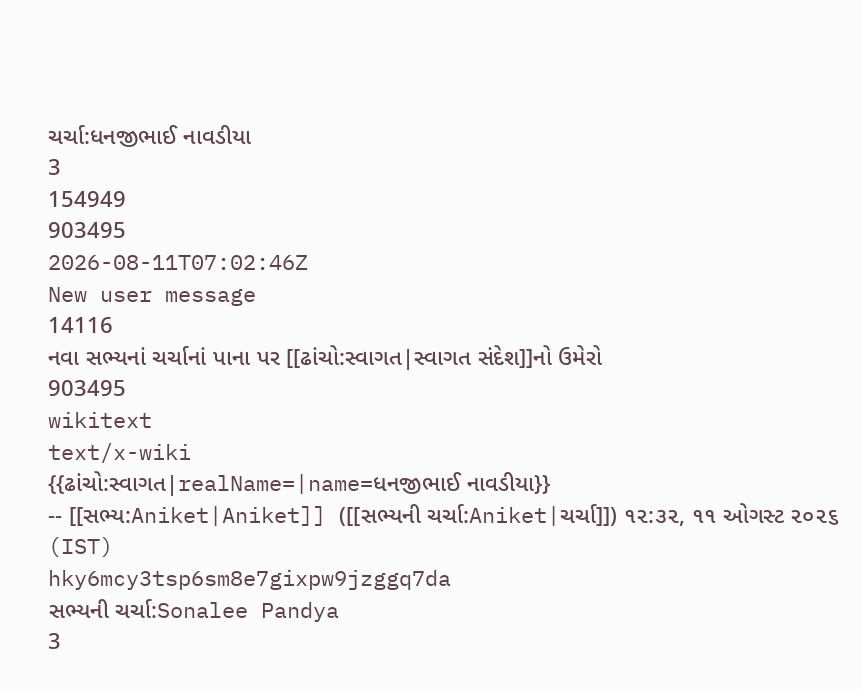ચર્ચા:ધનજીભાઈ નાવડીયા
3
154949
903495
2026-08-11T07:02:46Z
New user message
14116
નવા સભ્યનાં ચર્ચાનાં પાના પર [[ઢાંચો:સ્વાગત|સ્વાગત સંદેશ]]નો ઉમેરો
903495
wikitext
text/x-wiki
{{ઢાંચો:સ્વાગત|realName=|name=ધનજીભાઈ નાવડીયા}}
-- [[સભ્ય:Aniket|Aniket]] ([[સભ્યની ચર્ચા:Aniket|ચર્ચા]]) ૧૨:૩૨, ૧૧ ઓગસ્ટ ૨૦૨૬ (IST)
hky6mcy3tsp6sm8e7gixpw9jzggq7da
સભ્યની ચર્ચા:Sonalee Pandya
3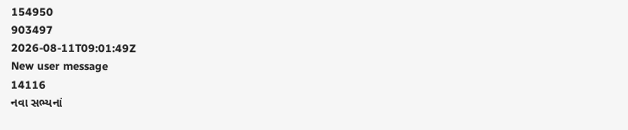154950
903497
2026-08-11T09:01:49Z
New user message
14116
નવા સભ્યનાં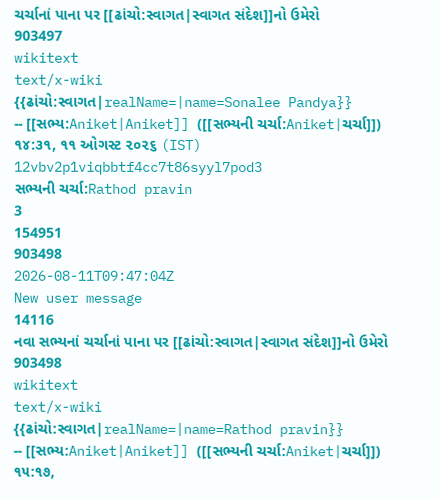ચર્ચાનાં પાના પર [[ઢાંચો:સ્વાગત|સ્વાગત સંદેશ]]નો ઉમેરો
903497
wikitext
text/x-wiki
{{ઢાંચો:સ્વાગત|realName=|name=Sonalee Pandya}}
-- [[સભ્ય:Aniket|Aniket]] ([[સભ્યની ચર્ચા:Aniket|ચર્ચા]]) ૧૪:૩૧, ૧૧ ઓગસ્ટ ૨૦૨૬ (IST)
12vbv2p1viqbbtf4cc7t86syyl7pod3
સભ્યની ચર્ચા:Rathod pravin
3
154951
903498
2026-08-11T09:47:04Z
New user message
14116
નવા સભ્યનાં ચર્ચાનાં પાના પર [[ઢાંચો:સ્વાગત|સ્વાગત સંદેશ]]નો ઉમેરો
903498
wikitext
text/x-wiki
{{ઢાંચો:સ્વાગત|realName=|name=Rathod pravin}}
-- [[સભ્ય:Aniket|Aniket]] ([[સભ્યની ચર્ચા:Aniket|ચર્ચા]]) ૧૫:૧૭,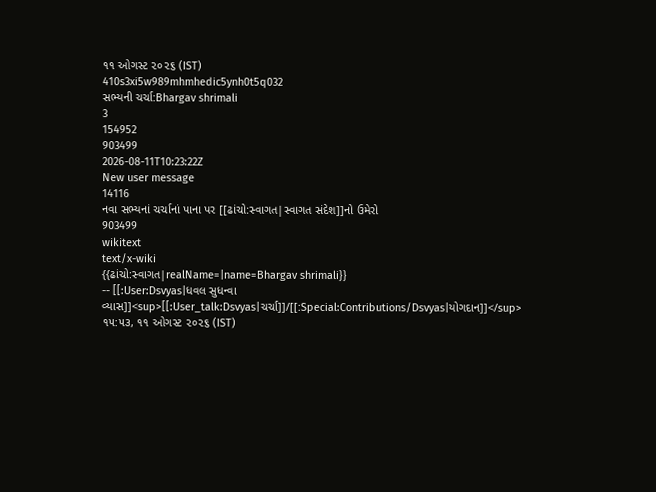૧૧ ઓગસ્ટ ૨૦૨૬ (IST)
410s3xi5w989mhmhedic5ynh0t5q032
સભ્યની ચર્ચા:Bhargav shrimali
3
154952
903499
2026-08-11T10:23:22Z
New user message
14116
નવા સભ્યનાં ચર્ચાનાં પાના પર [[ઢાંચો:સ્વાગત|સ્વાગત સંદેશ]]નો ઉમેરો
903499
wikitext
text/x-wiki
{{ઢાંચો:સ્વાગત|realName=|name=Bhargav shrimali}}
-- [[:User:Dsvyas|ધવલ સુધન્વા વ્યાસ]]<sup>[[:User_talk:Dsvyas|ચર્ચા]]/[[:Special:Contributions/Dsvyas|યોગદાન]]</sup> ૧૫:૫૩, ૧૧ ઓગસ્ટ ૨૦૨૬ (IST)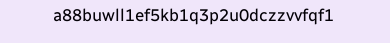a88buwll1ef5kb1q3p2u0dczzvvfqf1